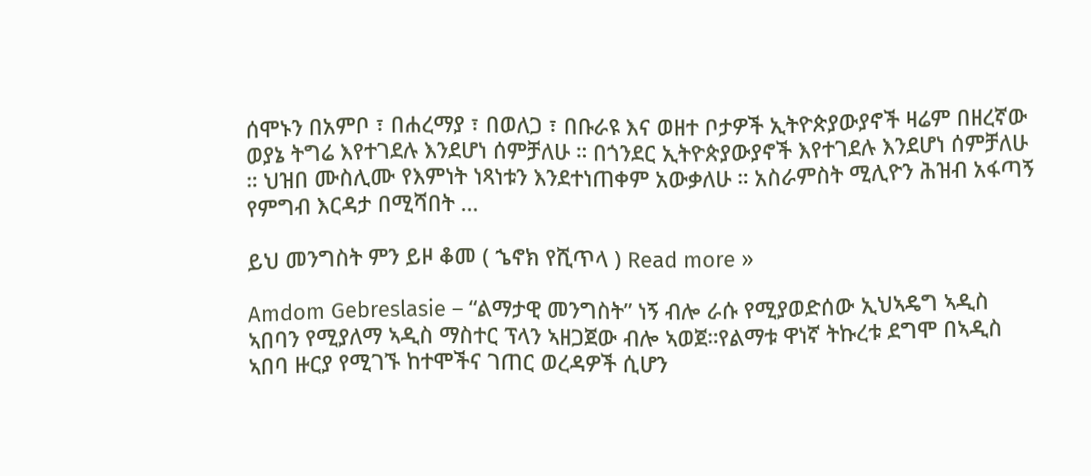ሰሞኑን በአምቦ ፣ በሐረማያ ፣ በወለጋ ፣ በቡራዩ እና ወዘተ ቦታዎች ኢትዮጵያውያኖች ዛሬም በዘረኛው ወያኔ ትግሬ እየተገደሉ እንደሆነ ሰምቻለሁ ። በጎንደር ኢትዮጵያውያኖች እየተገደሉ እንደሆነ ሰምቻለሁ ። ህዝበ ሙስሊሙ የእምነት ነጻነቱን እንደተነጠቀም አውቃለሁ ። አስራምስት ሚሊዮን ሕዝብ አፋጣኝ የምግብ እርዳታ በሚሻበት …

ይህ መንግስት ምን ይዞ ቆመ ( ኄኖክ የሺጥላ ) Read more »

Amdom Gebreslasie – “ልማታዊ መንግስት” ነኝ ብሎ ራሱ የሚያወድሰው ኢህኣዴግ ኣዲስ ኣበባን የሚያለማ ኣዲስ ማስተር ፕላን ኣዘጋጀው ብሎ ኣወጀ።የልማቱ ዋነኛ ትኩረቱ ደግሞ በኣዲስ ኣበባ ዙርያ የሚገኙ ከተሞችና ገጠር ወረዳዎች ሲሆን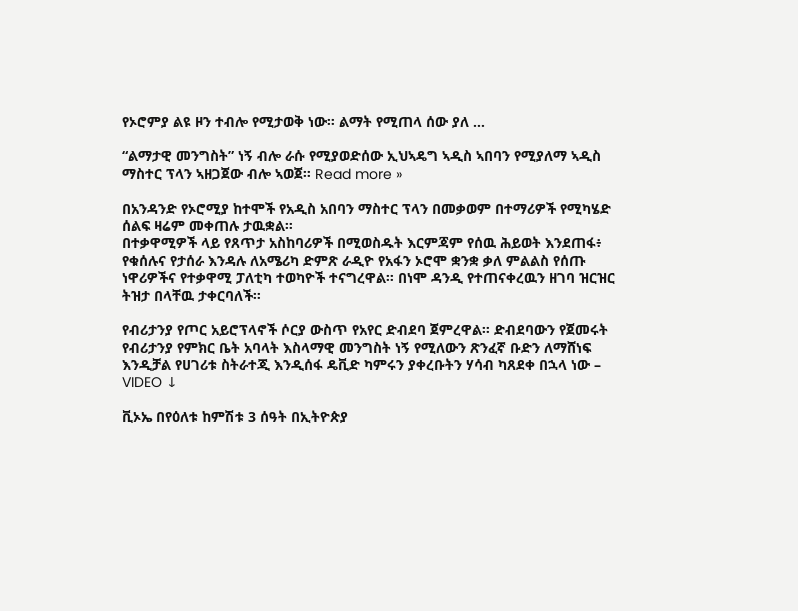የኦሮምያ ልዩ ዞን ተብሎ የሚታወቅ ነው። ልማት የሚጠላ ሰው ያለ …

“ልማታዊ መንግስት” ነኝ ብሎ ራሱ የሚያወድሰው ኢህኣዴግ ኣዲስ ኣበባን የሚያለማ ኣዲስ ማስተር ፕላን ኣዘጋጀው ብሎ ኣወጀ። Read more »

በአንዳንድ የኦሮሚያ ከተሞች የአዲስ አበባን ማስተር ፕላን በመቃወም በተማሪዎች የሚካሄድ ሰልፍ ዛሬም መቀጠሉ ታዉቋል።
በተቃዋሚዎች ላይ የጸጥታ አስከባሪዎች በሚወስዱት እርምጃም የሰዉ ሕይወት እንደጠፋ፥ የቁሰሉና የታሰራ እንዳሉ ለአሜሪካ ድምጽ ራዲዮ የአፋን ኦሮሞ ቋንቋ ቃለ ምልልስ የሰጡ ነዋሪዎችና የተቃዋሚ ፓለቲካ ተወካዮች ተናግረዋል። በነሞ ዳንዲ የተጠናቀረዉን ዘገባ ዝርዝር ትዝታ በላቸዉ ታቀርባለች።

የብሪታንያ የጦር አይሮፕላኖች ሶርያ ውስጥ የአየር ድብደባ ጀምረዋል። ድብደባውን የጀመሩት የብሪታንያ የምክር ቤት አባላት እስላማዊ መንግስት ነኝ የሚለውን ጽንፈኛ ቡድን ለማሸነፍ እንዲቻል የሀገሪቱ ስትራተጂ እንዲሰፋ ዴቪድ ካምሩን ያቀረቡትን ሃሳብ ካጸደቀ በኋላ ነው – VIDEO ↓

ቪኦኤ በየዕለቱ ከምሽቱ 3 ሰዓት በኢትዮጵያ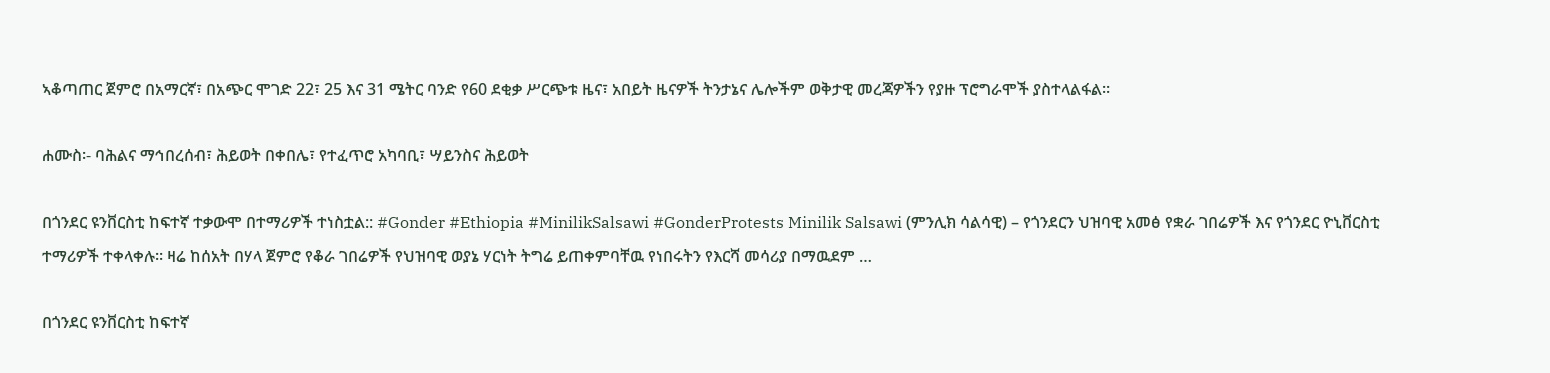ኣቆጣጠር ጀምሮ በአማርኛ፣ በአጭር ሞገድ 22፣ 25 እና 31 ሜትር ባንድ የ60 ደቂቃ ሥርጭቱ ዜና፣ አበይት ዜናዎች ትንታኔና ሌሎችም ወቅታዊ መረጃዎችን የያዙ ፕሮግራሞች ያስተላልፋል።

ሐሙስ፡- ባሕልና ማኅበረሰብ፣ ሕይወት በቀበሌ፣ የተፈጥሮ አካባቢ፣ ሣይንስና ሕይወት

በጎንደር ዩንቨርስቲ ከፍተኛ ተቃውሞ በተማሪዎች ተነስቷል:: #Gonder #Ethiopia #MinilikSalsawi #GonderProtests Minilik Salsawi (ምንሊክ ሳልሳዊ) – የጎንደርን ህዝባዊ አመፅ የቋራ ገበሬዎች እና የጎንደር ዮኒቨርስቲ ተማሪዎች ተቀላቀሉ። ዛሬ ከሰአት በሃላ ጀምሮ የቆራ ገበሬዎች የህዝባዊ ወያኔ ሃርነት ትግሬ ይጠቀምባቸዉ የነበሩትን የእርሻ መሳሪያ በማዉደም …

በጎንደር ዩንቨርስቲ ከፍተኛ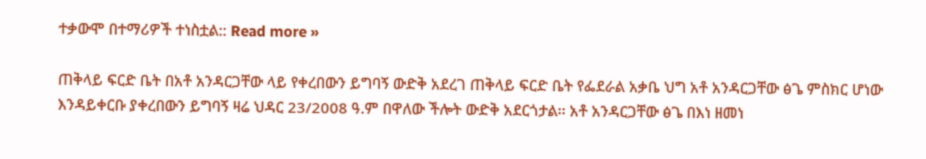ተቃውሞ በተማሪዎች ተነስቷል:: Read more »

ጠቅላይ ፍርድ ቤት በአቶ አንዳርጋቸው ላይ የቀረበውን ይግባኝ ውድቅ አደረገ ጠቅላይ ፍርድ ቤት የፌደራል አቃቤ ህግ አቶ አንዳርጋቸው ፅጌ ምስክር ሆነው እንዳይቀርቡ ያቀረበውን ይግባኝ ዛሬ ህዳር 23/2008 ዓ.ም በዋለው ችሎት ውድቅ አደርጎታል፡፡ አቶ አንዳርጋቸው ፅጌ በእነ ዘመነ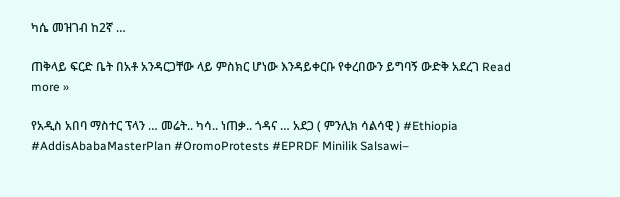ካሴ መዝገብ ከ2ኛ …

ጠቅላይ ፍርድ ቤት በአቶ አንዳርጋቸው ላይ ምስክር ሆነው እንዳይቀርቡ የቀረበውን ይግባኝ ውድቅ አደረገ Read more »

የአዲስ አበባ ማስተር ፕላን … መሬት.. ካሳ.. ነጠቃ.. ጎዳና … አደጋ ( ምንሊክ ሳልሳዊ ) #Ethiopia #AddisAbabaMasterPlan #OromoProtests #EPRDF Minilik Salsawi–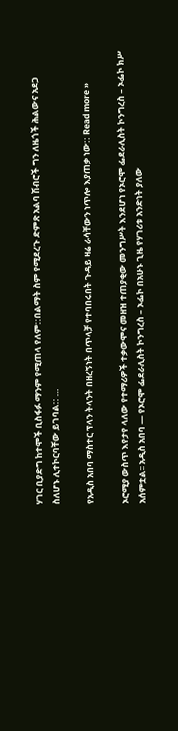ሃገር ቢያድግ ከተሞች ቢስፋፉ ማንም የሚጠላ የለም::በልማት ስም የሚደረጉ ድምጽ አልባ ሽብሮች ግን ለዜጎች ሕልውና አደጋ ስለሆኑ ሊተኮርባቸው ይገባል:: …

የአዲስ አበባ ማስተር ፕላን ትላንት በዘረኝነት በጥላቻ የተባበሩበት ጉዳይ ዛሬ ራሳቸውን ነጥሎ እያጠቃ ነው:: Read more »

ኦሮሚያ ውስጥ እየታየ ላለው የተማሪዎች ተቃውሞና መዘዝ ተጠያቂው መንግሥት እንደሆነ የኦሮሞ ፌደራሊስት ኮንግረስ – ኦፌኮ ክሥ አሰምቷል፡፡ አዲስ አበባ — የኦሮሞ ፌደራሊስት ኮንግረስ – ኦፌኮ በአሁኑ ጊዜ የሃገሪቱ አንድነት ያለው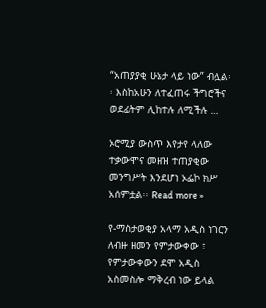“አጠያያቂ ሁኔታ ላይ ነው” ብሏል፡፡ እስከአሁን ለተፈጠሩ ችግሮችና ወደፊትም ሊከተሉ ለሚችሉ …

ኦሮሚያ ውስጥ እየታየ ላለው ተቃውሞና መዘዝ ተጠያቂው መንግሥት እንደሆነ ኦፌኮ ክሥ አሰምቷል፡፡ Read more »

የ-ማስታወቂያ አላማ አዲስ ነገርን ለብዙ ዘመን የምታውቀው ፣ የምታውቀውን ደሞ አዲስ አስመስሎ ማቅረብ ነው ይላል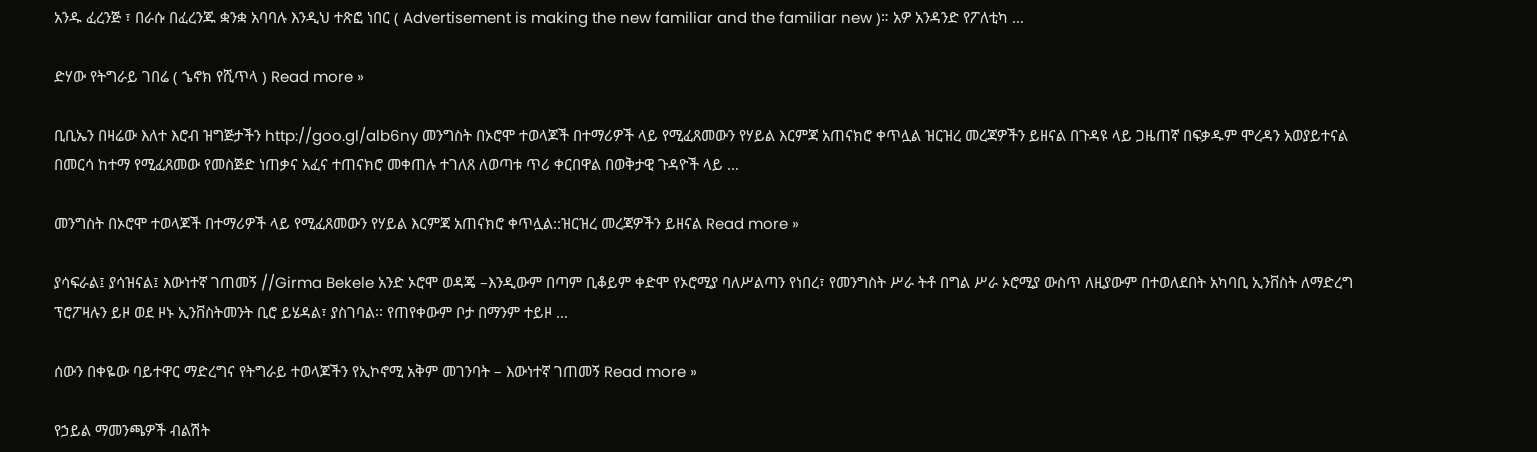አንዱ ፈረንጅ ፣ በራሱ በፈረንጁ ቋንቋ አባባሉ እንዲህ ተጽፎ ነበር ( Advertisement is making the new familiar and the familiar new )። አዎ አንዳንድ የፖለቲካ …

ድሃው የትግራይ ገበሬ ( ኄኖክ የሺጥላ ) Read more »

ቢቢኤን በዛሬው እለተ እሮብ ዝግጅታችን http://goo.gl/alb6ny መንግስት በኦሮሞ ተወላጆች በተማሪዎች ላይ የሚፈጸመውን የሃይል እርምጃ አጠናክሮ ቀጥሏል ዝርዝረ መረጃዎችን ይዘናል በጉዳዩ ላይ ጋዜጠኛ በፍቃዱም ሞረዳን አወያይተናል በመርሳ ከተማ የሚፈጸመው የመስጅድ ነጠቃና አፈና ተጠናክሮ መቀጠሉ ተገለጸ ለወጣቱ ጥሪ ቀርበዋል በወቅታዊ ጉዳዮች ላይ …

መንግስት በኦሮሞ ተወላጆች በተማሪዎች ላይ የሚፈጸመውን የሃይል እርምጃ አጠናክሮ ቀጥሏል::ዝርዝረ መረጃዎችን ይዘናል Read more »

ያሳፍራል፤ ያሳዝናል፤ እውነተኛ ገጠመኝ //Girma Bekele አንድ ኦሮሞ ወዳጄ –እንዲውም በጣም ቢቆይም ቀድሞ የኦሮሚያ ባለሥልጣን የነበረ፣ የመንግስት ሥራ ትቶ በግል ሥራ ኦሮሚያ ውስጥ ለዚያውም በተወለደበት አካባቢ ኢንቨስት ለማድረግ ፕሮፖዛሉን ይዞ ወደ ዞኑ ኢንቨስትመንት ቢሮ ይሄዳል፣ ያስገባል፡፡ የጠየቀውም ቦታ በማንም ተይዞ …

ሰውን በቀዬው ባይተዋር ማድረግና የትግራይ ተወላጆችን የኢኮኖሚ አቅም መገንባት – እውነተኛ ገጠመኝ Read more »

የኃይል ማመንጫዎች ብልሽት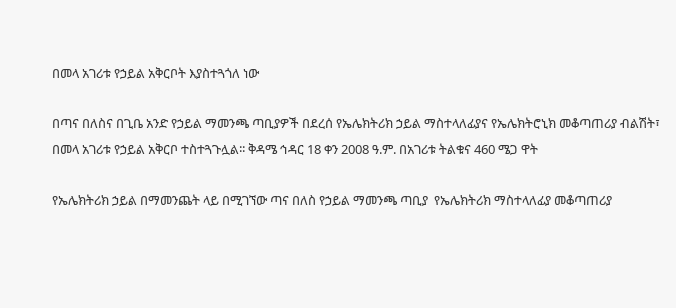በመላ አገሪቱ የኃይል አቅርቦት እያስተጓጎለ ነው

በጣና በለስና በጊቤ አንድ የኃይል ማመንጫ ጣቢያዎች በደረሰ የኤሌክትሪክ ኃይል ማስተላለፊያና የኤሌክትሮኒክ መቆጣጠሪያ ብልሽት፣ በመላ አገሪቱ የኃይል አቅርቦ ተስተጓጉሏል፡፡ ቅዳሜ ኅዳር 18 ቀን 2008 ዓ.ም. በአገሪቱ ትልቁና 460 ሜጋ ዋት

የኤሌክትሪክ ኃይል በማመንጨት ላይ በሚገኘው ጣና በለስ የኃይል ማመንጫ ጣቢያ  የኤሌክትሪክ ማስተላለፊያ መቆጣጠሪያ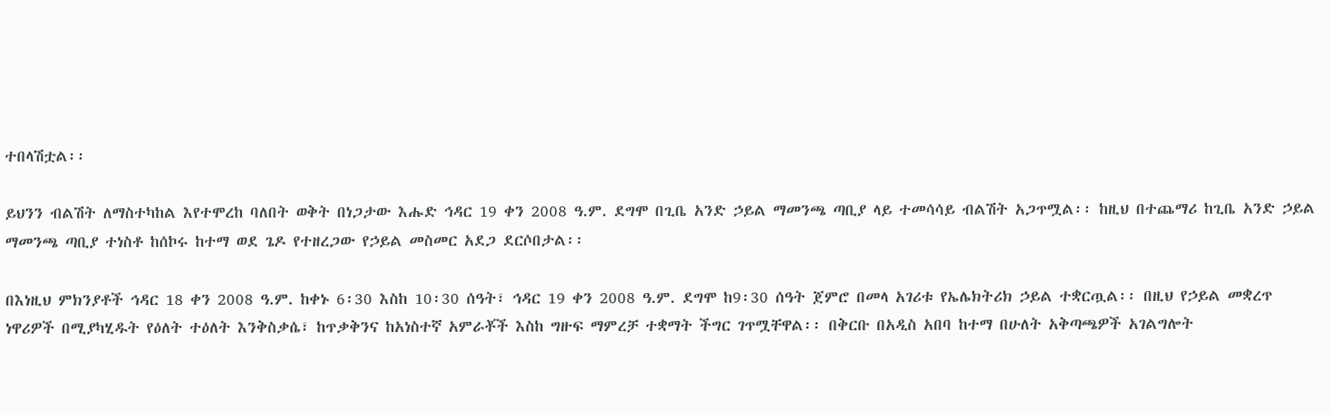ተበላሽቷል፡፡

ይህንን ብልሽት ለማስተካከል እየተሞረከ ባለበት ወቅት በነጋታው እሑድ ኅዳር 19 ቀን 2008 ዓ.ም. ደግሞ በጊቤ አንድ ኃይል ማመንጫ ጣቢያ ላይ ተመሳሳይ ብልሽት አጋጥሟል፡፡ ከዚህ በተጨማሪ ከጊቤ አንድ ኃይል ማመንጫ ጣቢያ ተነስቶ ከሰኮሩ ከተማ ወደ ጌዶ የተዘረጋው የኃይል መስመር አደጋ ደርሶበታል፡፡

በእነዚህ ምክንያቶች ኅዳር 18 ቀን 2008 ዓ.ም. ከቀኑ 6፡30 እስከ 10፡30 ሰዓት፣ ኅዳር 19 ቀን 2008 ዓ.ም. ደግሞ ከ9፡30 ሰዓት ጀምሮ በመላ አገሪቱ የኤሌክትሪክ ኃይል ተቋርጧል፡፡ በዚህ የኃይል መቋረጥ ነዋሪዎች በሚያካሂዱት የዕለት ተዕለት እንቅስቃሴ፣ ከጥቃቅንና ከአነስተኛ አምራቾች እስከ ግዙፍ ማምረቻ ተቋማት ችግር ገጥሟቸዋል፡፡ በቅርቡ በአዲስ አበባ ከተማ በሁለት አቅጣጫዎች አገልግሎት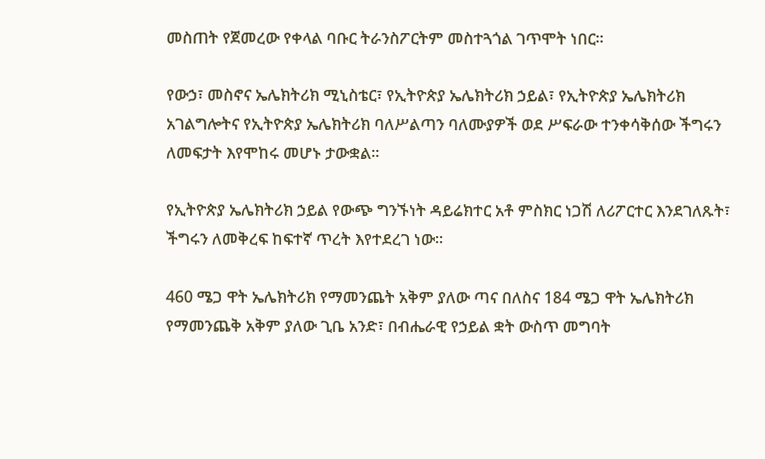መስጠት የጀመረው የቀላል ባቡር ትራንስፖርትም መስተጓጎል ገጥሞት ነበር፡፡

የውኃ፣ መስኖና ኤሌክትሪክ ሚኒስቴር፣ የኢትዮጵያ ኤሌክትሪክ ኃይል፣ የኢትዮጵያ ኤሌክትሪክ አገልግሎትና የኢትዮጵያ ኤሌክትሪክ ባለሥልጣን ባለሙያዎች ወደ ሥፍራው ተንቀሳቅሰው ችግሩን ለመፍታት እየሞከሩ መሆኑ ታውቋል፡፡

የኢትዮጵያ ኤሌክትሪክ ኃይል የውጭ ግንኙነት ዳይሬክተር አቶ ምስክር ነጋሽ ለሪፖርተር እንደገለጹት፣ ችግሩን ለመቅረፍ ከፍተኛ ጥረት እየተደረገ ነው፡፡

460 ሜጋ ዋት ኤሌክትሪክ የማመንጨት አቅም ያለው ጣና በለስና 184 ሜጋ ዋት ኤሌክትሪክ የማመንጨቅ አቅም ያለው ጊቤ አንድ፣ በብሔራዊ የኃይል ቋት ውስጥ መግባት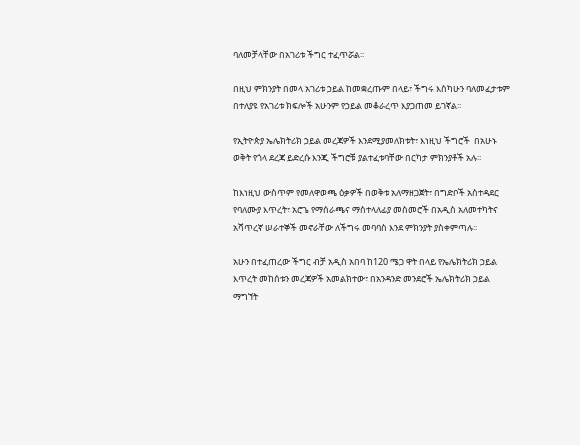ባለመቻላቸው በአገሪቱ ችግር ተፈጥሯል፡፡

በዚህ ምክንያት በመላ አገሪቱ ኃይል ከመቋረጡም በላይ፣ ችግሩ እስካሁን ባለመፈታቱም በተለያዩ የአገሪቱ ክፍሎች አሁንም የኃይል መቆራረጥ እያጋጠመ ይገኛል፡፡

የኢትዮጵያ ኤሌክትሪክ ኃይል መረጃዎች እንደሚያመለክቱት፣ እነዚህ ችግሮች  በአሁኑ ወቅት የጎላ ደረጃ ይድረሱ እንጂ ችግሮቹ ያልተፈቱባቸው በርካታ ምክንያቶች አሉ፡፡

ከእነዚህ ውስጥም የመለዋወጫ ዕቃዎች በወቅቱ አለማዘጋጀት፣ በግድቦች አስተዳደር የባለሙያ እጥረት፣ አሮጌ የማሰራጫና ማስተላለፊያ መስመሮች በአዲስ አለመተካትና አሻጥረኛ ሠራተኞች መኖራቸው ለችግሩ መባባስ እንደ ምክንያት ያስቀምጣሉ፡፡

አሁን በተፈጠረው ችግር ብቻ አዲስ አበባ ከ120 ሜጋ ዋት በላይ የኤሌክትሪክ ኃይል እጥረት መከሰቱን መረጃዎች አመልክተው፣ በአንዳንድ መንደሮች ኤሌክትሪክ ኃይል ማግኘት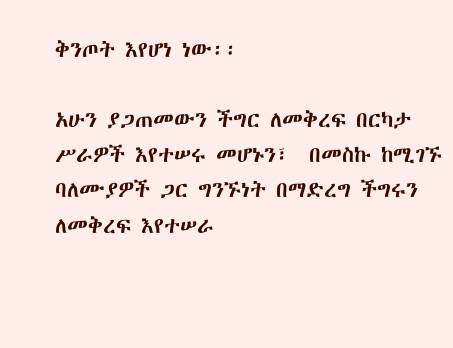ቅንጦት እየሆነ ነው፡፡

አሁን ያጋጠመውን ችግር ለመቅረፍ በርካታ ሥራዎች እየተሠሩ መሆኑን፣  በመስኩ ከሚገኙ ባለሙያዎች ጋር ግንኙነት በማድረግ ችግሩን ለመቅረፍ እየተሠራ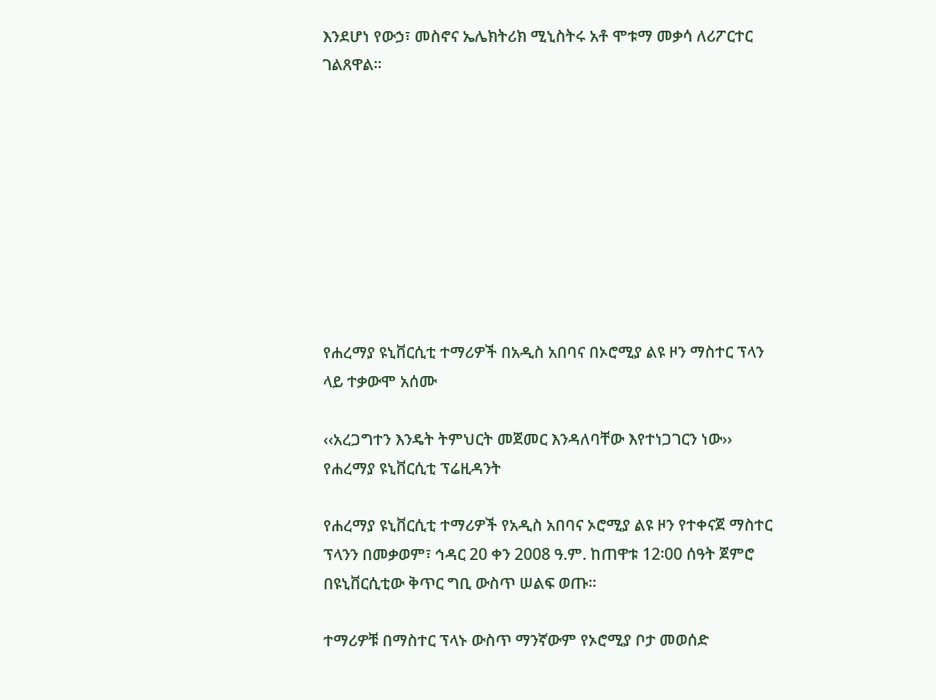እንደሆነ የውኃ፣ መስኖና ኤሌክትሪክ ሚኒስትሩ አቶ ሞቱማ መቃሳ ለሪፖርተር ገልጸዋል፡፡









የሐረማያ ዩኒቨርሲቲ ተማሪዎች በአዲስ አበባና በኦሮሚያ ልዩ ዞን ማስተር ፕላን ላይ ተቃውሞ አሰሙ

‹‹አረጋግተን እንዴት ትምህርት መጀመር እንዳለባቸው እየተነጋገርን ነው›› የሐረማያ ዩኒቨርሲቲ ፕሬዚዳንት

የሐረማያ ዩኒቨርሲቲ ተማሪዎች የአዲስ አበባና ኦሮሚያ ልዩ ዞን የተቀናጀ ማስተር ፕላንን በመቃወም፣ ኅዳር 20 ቀን 2008 ዓ.ም. ከጠዋቱ 12፡00 ሰዓት ጀምሮ በዩኒቨርሲቲው ቅጥር ግቢ ውስጥ ሠልፍ ወጡ፡፡

ተማሪዎቹ በማስተር ፕላኑ ውስጥ ማንኛውም የኦሮሚያ ቦታ መወሰድ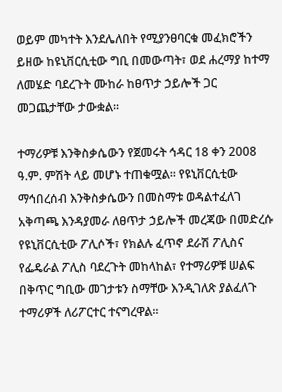ወይም መካተት እንደሌለበት የሚያንፀባርቁ መፈክሮችን ይዘው ከዩኒቨርሲቲው ግቢ በመውጣት፣ ወደ ሐረማያ ከተማ ለመሄድ ባደረጉት ሙከራ ከፀጥታ ኃይሎች ጋር መጋጨታቸው ታውቋል፡፡

ተማሪዎቹ እንቅስቃሴውን የጀመሩት ኅዳር 18 ቀን 2008 ዓ.ም. ምሽት ላይ መሆኑ ተጠቁሟል፡፡ የዩኒቨርሲቲው ማኅበረሰብ እንቅስቃሴውን በመስማቱ ወዳልተፈለገ አቅጣጫ እንዳያመራ ለፀጥታ ኃይሎች መረጃው በመድረሱ የዩኒቨርሲቲው ፖሊሶች፣ የክልሉ ፈጥኖ ደራሽ ፖሊስና የፌዴራል ፖሊስ ባደረጉት መከላከል፣ የተማሪዎቹ ሠልፍ በቅጥር ግቢው መገታቱን ስማቸው እንዲገለጽ ያልፈለጉ ተማሪዎች ለሪፖርተር ተናግረዋል፡፡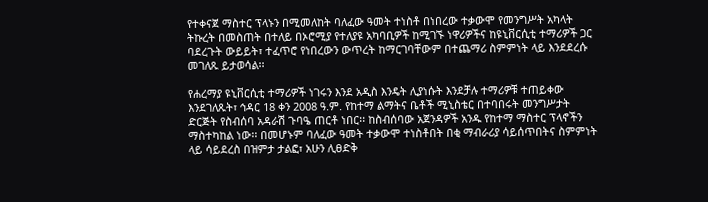የተቀናጀ ማስተር ፕላኑን በሚመለከት ባለፈው ዓመት ተነስቶ በነበረው ተቃውሞ የመንግሥት አካላት ትኩረት በመስጠት በተለይ በኦሮሚያ የተለያዩ አካባቢዎች ከሚገኙ ነዋሪዎችና ከዩኒቨርሲቲ ተማሪዎች ጋር ባደረጉት ውይይት፣ ተፈጥሮ የነበረውን ውጥረት ከማርገባቸውም በተጨማሪ ስምምነት ላይ እንደደረሱ መገለጹ ይታወሳል፡፡

የሐረማያ ዩኒቨርሲቲ ተማሪዎች ነገሩን እንደ አዲስ እንዴት ሊያነሱት እንደቻሉ ተማሪዎቹ ተጠይቀው እንደገለጹት፣ ኅዳር 18 ቀን 2008 ዓ.ም. የከተማ ልማትና ቤቶች ሚኒስቴር በተባበሩት መንግሥታት ድርጅት የስብሰባ አዳራሽ ጉባዔ ጠርቶ ነበር፡፡ ከስብሰባው አጀንዳዎች አንዱ የከተማ ማስተር ፕላኖችን ማስተካከል ነው፡፡ በመሆኑም ባለፈው ዓመት ተቃውሞ ተነስቶበት በቂ ማብራሪያ ሳይሰጥበትና ስምምነት ላይ ሳይደረስ በዝምታ ታልፎ፣ አሁን ሊፀድቅ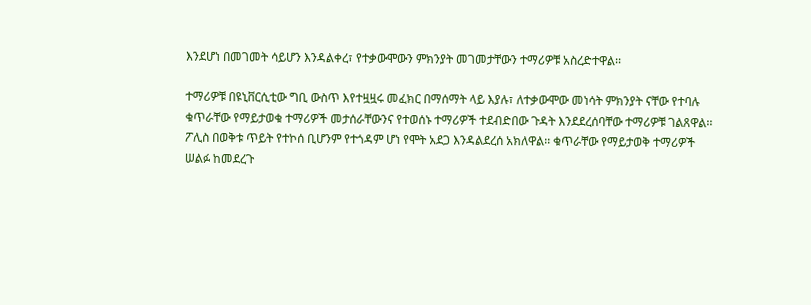እንደሆነ በመገመት ሳይሆን እንዳልቀረ፣ የተቃውሞውን ምክንያት መገመታቸውን ተማሪዎቹ አስረድተዋል፡፡

ተማሪዎቹ በዩኒቨርሲቲው ግቢ ውስጥ እየተዟዟሩ መፈክር በማሰማት ላይ እያሉ፣ ለተቃውሞው መነሳት ምክንያት ናቸው የተባሉ ቁጥራቸው የማይታወቁ ተማሪዎች መታሰራቸውንና የተወሰኑ ተማሪዎች ተደብድበው ጉዳት እንደደረሰባቸው ተማሪዎቹ ገልጸዋል፡፡ ፖሊስ በወቅቱ ጥይት የተኮሰ ቢሆንም የተጎዳም ሆነ የሞት አደጋ እንዳልደረሰ አክለዋል፡፡ ቁጥራቸው የማይታወቅ ተማሪዎች ሠልፉ ከመደረጉ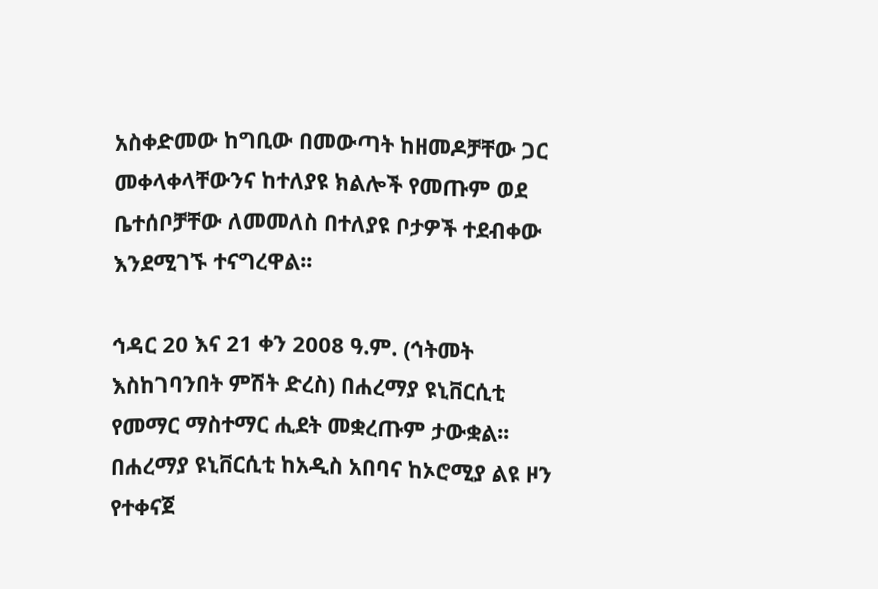አስቀድመው ከግቢው በመውጣት ከዘመዶቻቸው ጋር መቀላቀላቸውንና ከተለያዩ ክልሎች የመጡም ወደ ቤተሰቦቻቸው ለመመለስ በተለያዩ ቦታዎች ተደብቀው እንደሚገኙ ተናግረዋል፡፡

ኅዳር 20 እና 21 ቀን 2008 ዓ.ም. (ኅትመት እስከገባንበት ምሽት ድረስ) በሐረማያ ዩኒቨርሲቲ የመማር ማስተማር ሒደት መቋረጡም ታውቋል፡፡ በሐረማያ ዩኒቨርሲቲ ከአዲስ አበባና ከኦሮሚያ ልዩ ዞን የተቀናጀ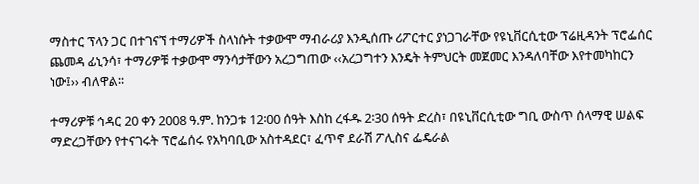ማስተር ፕላን ጋር በተገናኘ ተማሪዎች ስላነሱት ተቃውሞ ማብራሪያ እንዲሰጡ ሪፖርተር ያነጋገራቸው የዩኒቨርሲቲው ፕሬዚዳንት ፕሮፌሰር ጨመዳ ፊኒንሳ፣ ተማሪዎቹ ተቃውሞ ማንሳታቸውን አረጋግጠው ‹‹አረጋግተን እንዴት ትምህርት መጀመር እንዳለባቸው እየተመካከርን ነው፤›› ብለዋል፡፡

ተማሪዎቹ ኅዳር 20 ቀን 2008 ዓ.ም. ከንጋቱ 12፡00 ሰዓት እስከ ረፋዱ 2፡30 ሰዓት ድረስ፣ በዩኒቨርሲቲው ግቢ ውስጥ ሰላማዊ ሠልፍ ማድረጋቸውን የተናገሩት ፕሮፌሰሩ የአካባቢው አስተዳደር፣ ፈጥኖ ደራሽ ፖሊስና ፌዴራል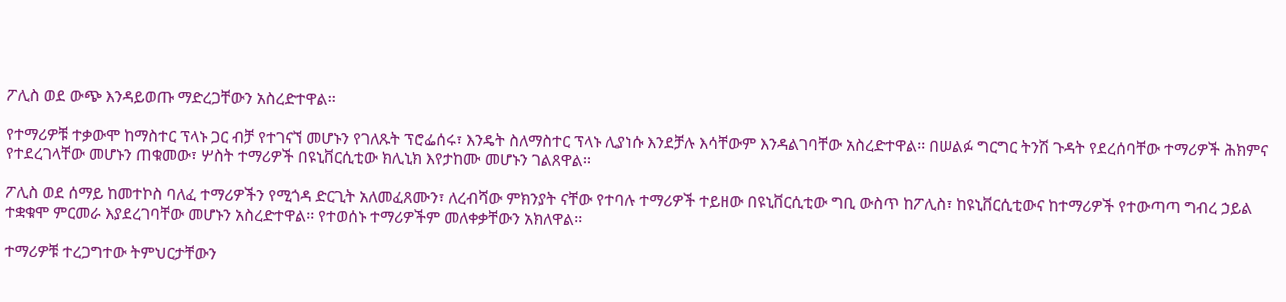ፖሊስ ወደ ውጭ እንዳይወጡ ማድረጋቸውን አስረድተዋል፡፡

የተማሪዎቹ ተቃውሞ ከማስተር ፕላኑ ጋር ብቻ የተገናኘ መሆኑን የገለጹት ፕሮፌሰሩ፣ እንዴት ስለማስተር ፕላኑ ሊያነሱ እንደቻሉ እሳቸውም እንዳልገባቸው አስረድተዋል፡፡ በሠልፉ ግርግር ትንሽ ጉዳት የደረሰባቸው ተማሪዎች ሕክምና የተደረገላቸው መሆኑን ጠቁመው፣ ሦስት ተማሪዎች በዩኒቨርሲቲው ክሊኒክ እየታከሙ መሆኑን ገልጸዋል፡፡

ፖሊስ ወደ ሰማይ ከመተኮስ ባለፈ ተማሪዎችን የሚጎዳ ድርጊት አለመፈጸሙን፣ ለረብሻው ምክንያት ናቸው የተባሉ ተማሪዎች ተይዘው በዩኒቨርሲቲው ግቢ ውስጥ ከፖሊስ፣ ከዩኒቨርሲቲውና ከተማሪዎች የተውጣጣ ግብረ ኃይል ተቋቁሞ ምርመራ እያደረገባቸው መሆኑን አስረድተዋል፡፡ የተወሰኑ ተማሪዎችም መለቀቃቸውን አክለዋል፡፡

ተማሪዎቹ ተረጋግተው ትምህርታቸውን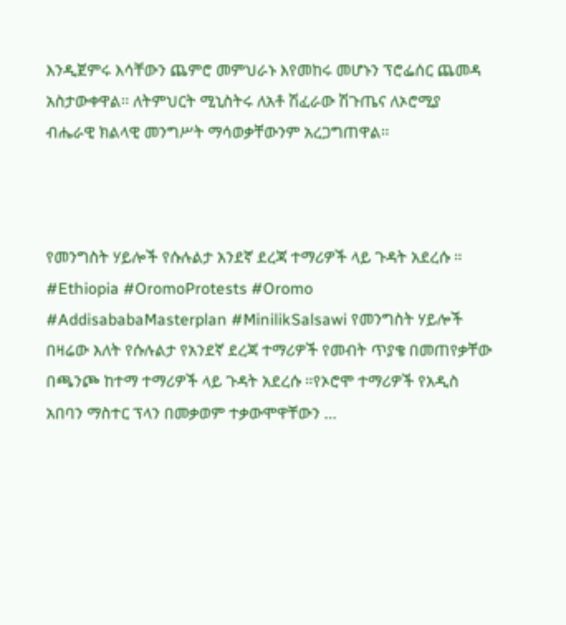እንዲጀምሩ እሳቸውን ጨምሮ መምህራኑ እየመከሩ መሆኑን ፕሮፌሰር ጨመዳ አስታውቀዋል፡፡ ለትምህርት ሚኒስትሩ ለአቶ ሽፈራው ሽጉጤና ለኦሮሚያ ብሔራዊ ክልላዊ መንግሥት ማሳወቃቸውንም አረጋግጠዋል፡፡



የመንግስት ሃይሎች የሱሉልታ አንደኛ ደረጃ ተማሪዎች ላይ ጉዳት አደረሱ ። #Ethiopia #OromoProtests #Oromo #AddisababaMasterplan #MinilikSalsawi የመንግስት ሃይሎች በዛሬው እለት የሱሉልታ የአንደኛ ደረጃ ተማሪዎች የመብት ጥያቄ በመጠየቃቸው በጫንጮ ከተማ ተማሪዎች ላይ ጉዳት አደረሱ ።የኦሮሞ ተማሪዎች የአዲስ አበባን ማስተር ፕላን በመቃወም ተቃውሞዋቸውን …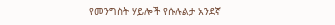የመንግስት ሃይሎች የሱሉልታ አንደኛ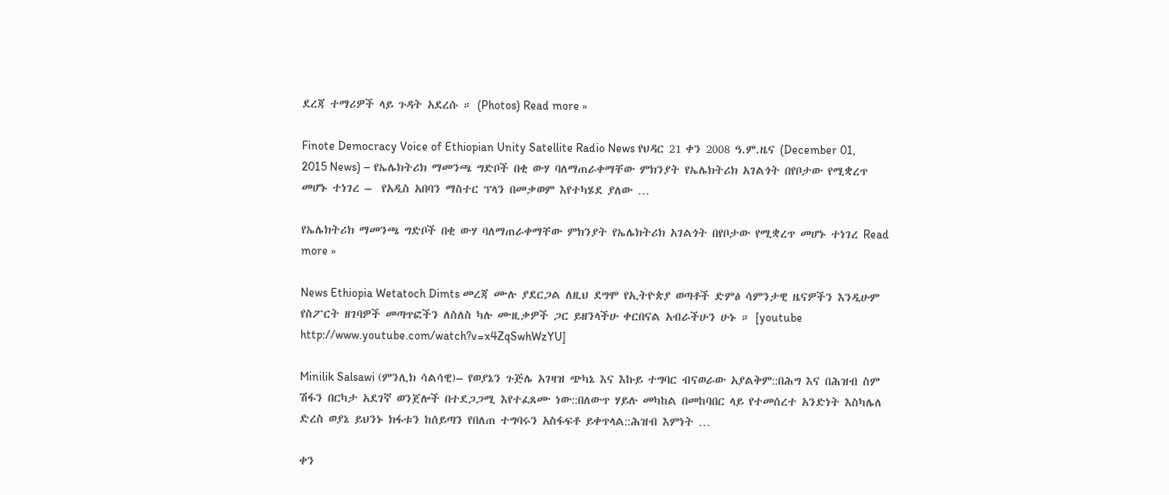ደረጃ ተማሪዎች ላይ ጉዳት አደረሱ ። (Photos) Read more »

Finote Democracy Voice of Ethiopian Unity Satellite Radio News የህዳር 21 ቀን 2008 ዓ.ም.ዜና (December 01, 2015 News) – የኤሌክትሪክ ማመንጫ ግድቦች በቂ ውሃ ባለማጠራቀማቸው ምክንያት የኤሌክትሪክ አገልጎት በየቦታው የሚቋረጥ መሆኑ ተነገረ –  የአዲስ አበባን ማስተር ፕላን በመቃወም እየተካሄደ ያለው …

የኤሌክትሪክ ማመንጫ ግድቦች በቂ ውሃ ባለማጠራቀማቸው ምክንያት የኤሌክትሪክ አገልጎት በየቦታው የሚቋረጥ መሆኑ ተነገረ Read more »

News Ethiopia Wetatoch Dimts መረጃ ሙሉ ያደርጋል ለዚህ ደግሞ የኢትዮጵያ ወጣቶች ድምፅ ሳምንታዊ ዜናዎችን እንዲሁም የስፖርት ዘገባዎች መጣጥፎችን ለስለስ ካሉ ሙዚቃዎች ጋር ይዘንላችሁ ቀርበናል አብራችሁን ሁኑ ። [youtube http://www.youtube.com/watch?v=x4ZqSwhWzYU]

Minilik Salsawi (ምንሊክ ሳልሳዊ)– የወያኔን ጉጅሌ አገዛዝ ጭካኔ እና እኩይ ተግባር ብናወራው አያልቅም::በሕግ እና በሕዝብ ስም ሽፋን በርካታ አደገኛ ወንጀሎች በተደጋጋሚ እየተፈጸሙ ነው::በለውጥ ሃይሉ መካከል በመከባበር ላይ የተመሰረተ አንድነት እስካሌለ ድረስ ወያኔ ይህንኑ ክፋቱን ከሰይጣን የበለጠ ተግባሩን አስፋፍቶ ይቀጥላል::ሕዝብ እምነት …

ቀን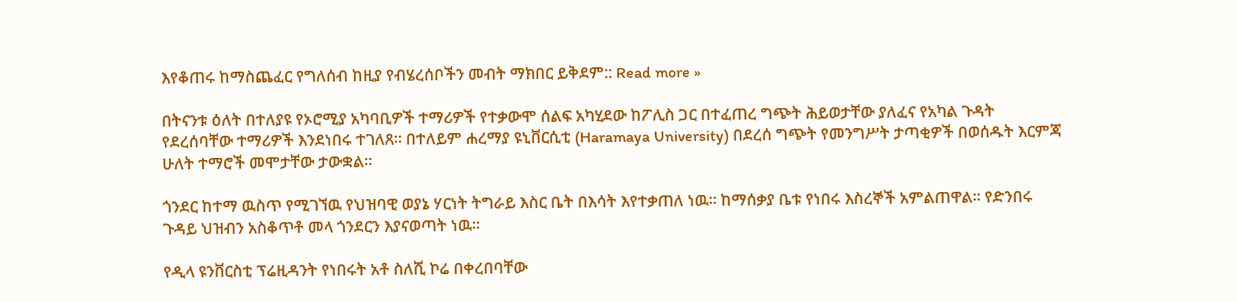እየቆጠሩ ከማስጨፈር የግለሰብ ከዚያ የብሄረሰቦችን መብት ማክበር ይቅደም:: Read more »

በትናንቱ ዕለት በተለያዩ የኦሮሚያ አካባቢዎች ተማሪዎች የተቃውሞ ሰልፍ አካሂደው ከፖሊስ ጋር በተፈጠረ ግጭት ሕይወታቸው ያለፈና የአካል ጉዳት የደረሰባቸው ተማሪዎች እንደነበሩ ተገለጸ። በተለይም ሐረማያ ዩኒቨርሲቲ (Haramaya University) በደረሰ ግጭት የመንግሥት ታጣቂዎች በወሰዱት እርምጃ ሁለት ተማሮች መሞታቸው ታውቋል።

ጎንደር ከተማ ዉስጥ የሚገኘዉ የህዝባዊ ወያኔ ሃርነት ትግራይ እስር ቤት በእሳት እየተቃጠለ ነዉ። ከማሰቃያ ቤቱ የነበሩ እስረኞች አምልጠዋል። የድንበሩ ጉዳይ ህዝብን አስቆጥቶ መላ ጎንደርን እያናወጣት ነዉ።

የዲላ ዩንቨርስቲ ፕሬዚዳንት የነበሩት አቶ ስለሺ ኮሬ በቀረበባቸው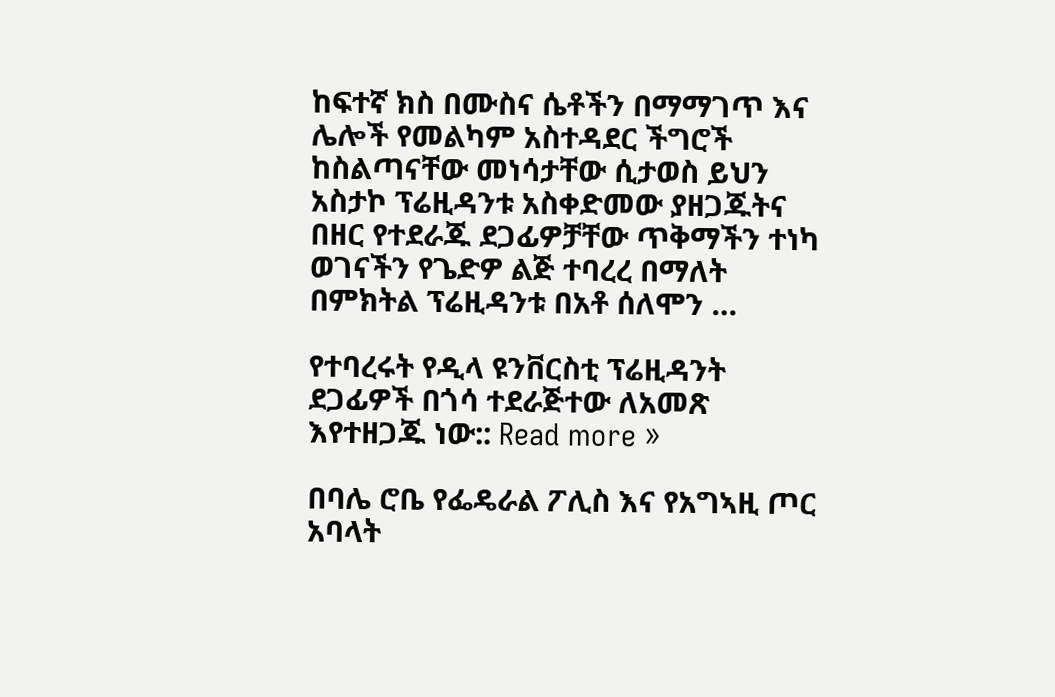ከፍተኛ ክስ በሙስና ሴቶችን በማማገጥ እና ሌሎች የመልካም አስተዳደር ችግሮች ከስልጣናቸው መነሳታቸው ሲታወስ ይህን አስታኮ ፕሬዚዳንቱ አስቀድመው ያዘጋጁትና በዘር የተደራጁ ደጋፊዎቻቸው ጥቅማችን ተነካ ወገናችን የጌድዎ ልጅ ተባረረ በማለት በምክትል ፕሬዚዳንቱ በአቶ ሰለሞን …

የተባረሩት የዲላ ዩንቨርስቲ ፕሬዚዳንት ደጋፊዎች በጎሳ ተደራጅተው ለአመጽ እየተዘጋጁ ነው:: Read more »

በባሌ ሮቤ የፌዴራል ፖሊስ እና የአግኣዚ ጦር አባላት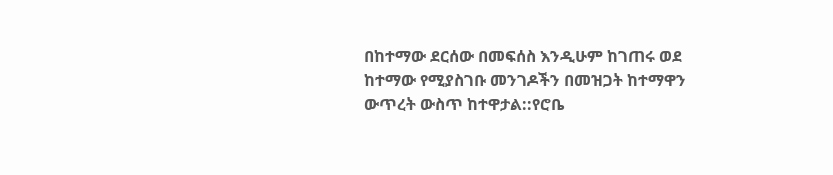በከተማው ደርሰው በመፍሰስ እንዲሁም ከገጠሩ ወደ ከተማው የሚያስገቡ መንገዶችን በመዝጋት ከተማዋን ውጥረት ውስጥ ከተዋታል::የሮቤ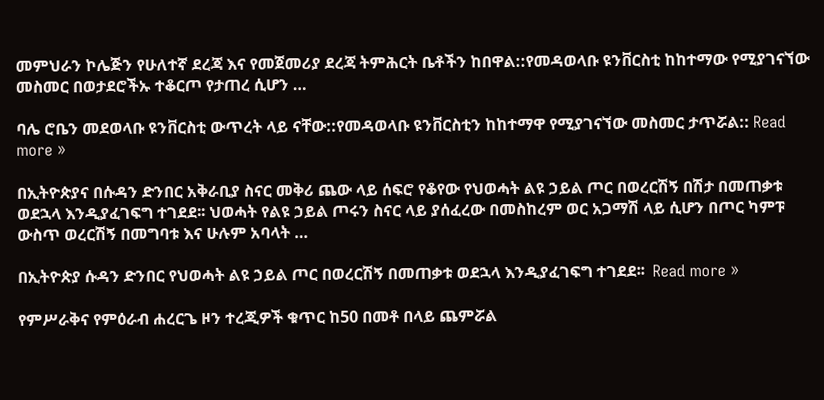መምህራን ኮሌጅን የሁለተኛ ደረጃ እና የመጀመሪያ ደረጃ ትምሕርት ቤቶችን ከበዋል::የመዳወላቡ ዩንቨርስቲ ከከተማው የሚያገናኘው መስመር በወታደሮችኡ ተቆርጦ የታጠረ ሲሆን …

ባሌ ሮቤን መደወላቡ ዩንቨርስቲ ውጥረት ላይ ናቸው::የመዳወላቡ ዩንቨርስቲን ከከተማዋ የሚያገናኘው መስመር ታጥሯል:: Read more »

በኢትዮጵያና በሱዳን ድንበር አቅራቢያ ስናር መቅሪ ጨው ላይ ሰፍሮ የቆየው የህወሓት ልዩ ኃይል ጦር በወረርሽኝ በሽታ በመጠቃቱ ወደኋላ እንዲያፈገፍግ ተገደደ፡፡ ህወሓት የልዩ ኃይል ጦሩን ስናር ላይ ያሰፈረው በመስከረም ወር አጋማሽ ላይ ሲሆን በጦር ካምፑ ውስጥ ወረርሽኝ በመግባቱ እና ሁሉም አባላት …

በኢትዮጵያ ሱዳን ድንበር የህወሓት ልዩ ኃይል ጦር በወረርሽኝ በመጠቃቱ ወደኋላ እንዲያፈገፍግ ተገደደ፡፡  Read more »

የምሥራቅና የምዕራብ ሐረርጌ ዞን ተረጂዎች ቁጥር ከ50 በመቶ በላይ ጨምሯል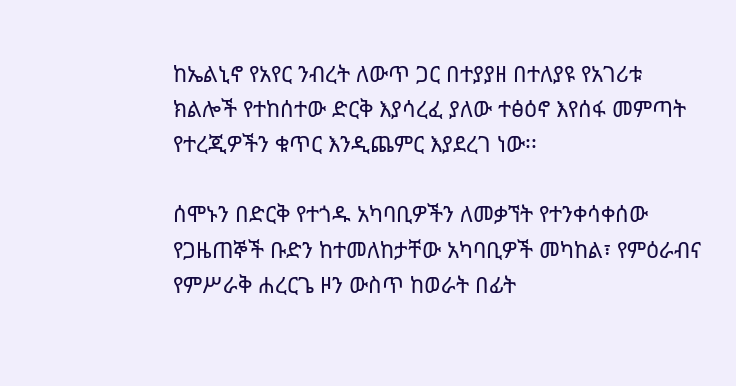ከኤልኒኖ የአየር ንብረት ለውጥ ጋር በተያያዘ በተለያዩ የአገሪቱ ክልሎች የተከሰተው ድርቅ እያሳረፈ ያለው ተፅዕኖ እየሰፋ መምጣት የተረጂዎችን ቁጥር እንዲጨምር እያደረገ ነው፡፡

ሰሞኑን በድርቅ የተጎዱ አካባቢዎችን ለመቃኘት የተንቀሳቀሰው የጋዜጠኞች ቡድን ከተመለከታቸው አካባቢዎች መካከል፣ የምዕራብና የምሥራቅ ሐረርጌ ዞን ውስጥ ከወራት በፊት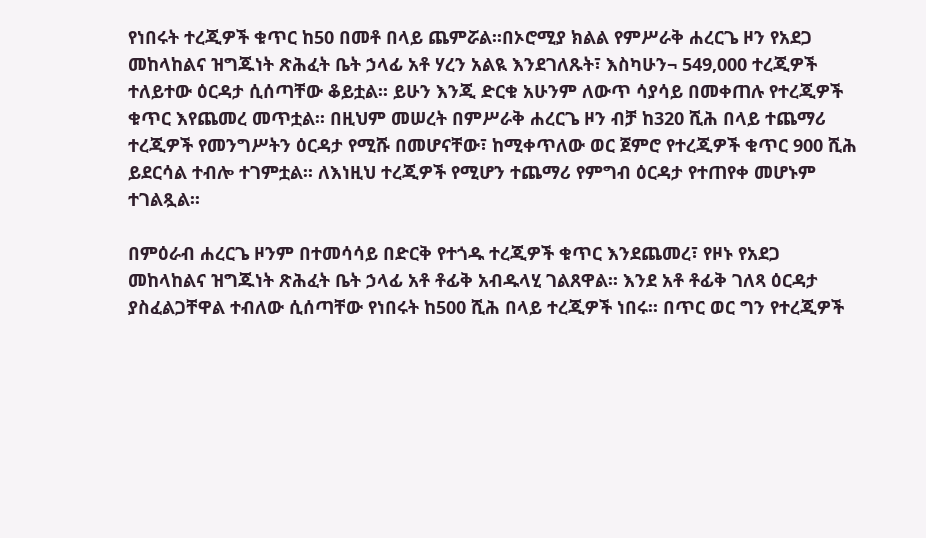የነበሩት ተረጂዎች ቁጥር ከ50 በመቶ በላይ ጨምሯል፡፡በኦሮሚያ ክልል የምሥራቅ ሐረርጌ ዞን የአደጋ መከላከልና ዝግጁነት ጽሕፈት ቤት ኃላፊ አቶ ሃረን አልዪ እንደገለጹት፣ እስካሁን¬ 549,000 ተረጂዎች ተለይተው ዕርዳታ ሲሰጣቸው ቆይቷል፡፡ ይሁን እንጂ ድርቁ አሁንም ለውጥ ሳያሳይ በመቀጠሉ የተረጂዎች ቁጥር እየጨመረ መጥቷል፡፡ በዚህም መሠረት በምሥራቅ ሐረርጌ ዞን ብቻ ከ320 ሺሕ በላይ ተጨማሪ ተረጂዎች የመንግሥትን ዕርዳታ የሚሹ በመሆናቸው፣ ከሚቀጥለው ወር ጀምሮ የተረጂዎች ቁጥር 900 ሺሕ ይደርሳል ተብሎ ተገምቷል፡፡ ለእነዚህ ተረጂዎች የሚሆን ተጨማሪ የምግብ ዕርዳታ የተጠየቀ መሆኑም ተገልጿል፡፡

በምዕራብ ሐረርጌ ዞንም በተመሳሳይ በድርቅ የተጎዱ ተረጂዎች ቁጥር እንደጨመረ፣ የዞኑ የአደጋ መከላከልና ዝግጁነት ጽሕፈት ቤት ኃላፊ አቶ ቶፊቅ አብዱላሂ ገልጸዋል፡፡ እንደ አቶ ቶፊቅ ገለጻ ዕርዳታ ያስፈልጋቸዋል ተብለው ሲሰጣቸው የነበሩት ከ500 ሺሕ በላይ ተረጂዎች ነበሩ፡፡ በጥር ወር ግን የተረጂዎች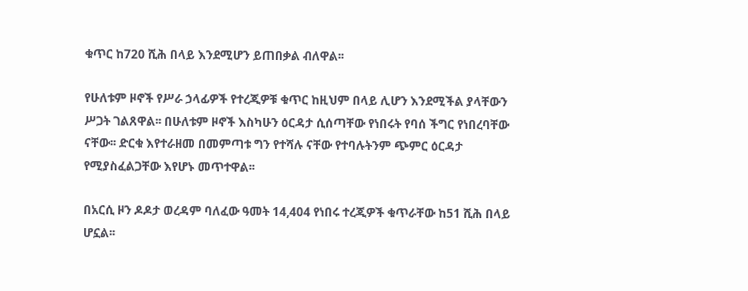ቁጥር ከ720 ሺሕ በላይ እንደሚሆን ይጠበቃል ብለዋል፡፡

የሁለቱም ዞኖች የሥራ ኃላፊዎች የተረጂዎቹ ቁጥር ከዚህም በላይ ሊሆን እንደሚችል ያላቸውን ሥጋት ገልጸዋል፡፡ በሁለቱም ዞኖች እስካሁን ዕርዳታ ሲሰጣቸው የነበሩት የባሰ ችግር የነበረባቸው ናቸው፡፡ ድርቁ እየተራዘመ በመምጣቱ ግን የተሻሉ ናቸው የተባሉትንም ጭምር ዕርዳታ የሚያስፈልጋቸው እየሆኑ መጥተዋል፡፡

በአርሲ ዞን ዶዶታ ወረዳም ባለፈው ዓመት 14,404 የነበሩ ተረጂዎች ቁጥራቸው ከ51 ሺሕ በላይ ሆኗል፡፡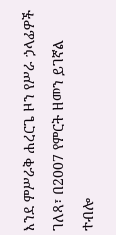እንደ ምሥራቅ ሐረርጌ ዞን የሥራ ኃላፊዎች ገለጻ፣ በ2007 የምርት ዘመን ይገኛል ተብሎ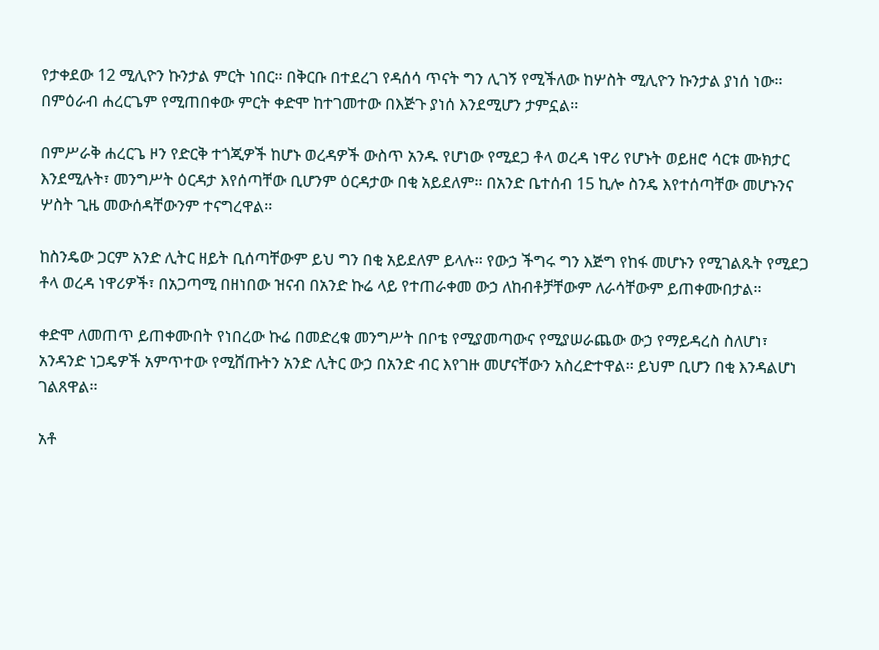የታቀደው 12 ሚሊዮን ኩንታል ምርት ነበር፡፡ በቅርቡ በተደረገ የዳሰሳ ጥናት ግን ሊገኝ የሚችለው ከሦስት ሚሊዮን ኩንታል ያነሰ ነው፡፡ በምዕራብ ሐረርጌም የሚጠበቀው ምርት ቀድሞ ከተገመተው በእጅጉ ያነሰ እንደሚሆን ታምኗል፡፡

በምሥራቅ ሐረርጌ ዞን የድርቅ ተጎጂዎች ከሆኑ ወረዳዎች ውስጥ አንዱ የሆነው የሚደጋ ቶላ ወረዳ ነዋሪ የሆኑት ወይዘሮ ሳርቱ ሙክታር እንደሚሉት፣ መንግሥት ዕርዳታ እየሰጣቸው ቢሆንም ዕርዳታው በቂ አይደለም፡፡ በአንድ ቤተሰብ 15 ኪሎ ስንዴ እየተሰጣቸው መሆኑንና ሦስት ጊዜ መውሰዳቸውንም ተናግረዋል፡፡

ከስንዴው ጋርም አንድ ሊትር ዘይት ቢሰጣቸውም ይህ ግን በቂ አይደለም ይላሉ፡፡ የውኃ ችግሩ ግን እጅግ የከፋ መሆኑን የሚገልጹት የሚደጋ ቶላ ወረዳ ነዋሪዎች፣ በአጋጣሚ በዘነበው ዝናብ በአንድ ኩሬ ላይ የተጠራቀመ ውኃ ለከብቶቻቸውም ለራሳቸውም ይጠቀሙበታል፡፡

ቀድሞ ለመጠጥ ይጠቀሙበት የነበረው ኩሬ በመድረቁ መንግሥት በቦቴ የሚያመጣውና የሚያሠራጨው ውኃ የማይዳረስ ስለሆነ፣ አንዳንድ ነጋዴዎች አምጥተው የሚሸጡትን አንድ ሊትር ውኃ በአንድ ብር እየገዙ መሆናቸውን አስረድተዋል፡፡ ይህም ቢሆን በቂ እንዳልሆነ ገልጸዋል፡፡

አቶ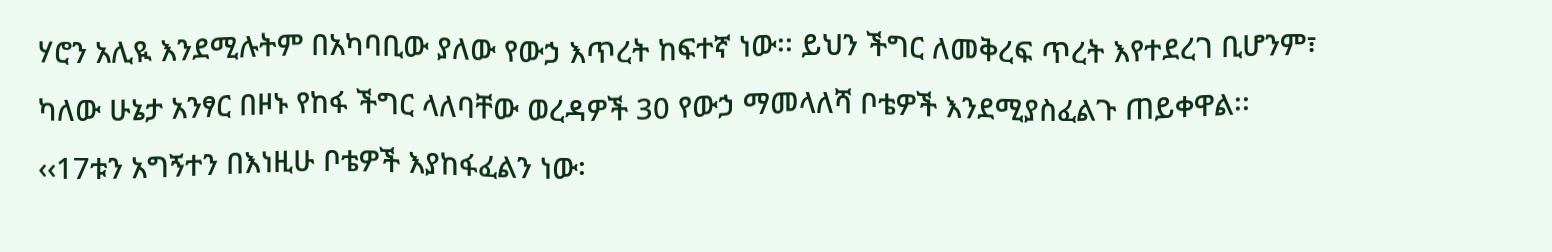ሃሮን አሊዪ እንደሚሉትም በአካባቢው ያለው የውኃ እጥረት ከፍተኛ ነው፡፡ ይህን ችግር ለመቅረፍ ጥረት እየተደረገ ቢሆንም፣ ካለው ሁኔታ አንፃር በዞኑ የከፋ ችግር ላለባቸው ወረዳዎች 30 የውኃ ማመላለሻ ቦቴዎች እንደሚያስፈልጉ ጠይቀዋል፡፡ ‹‹17ቱን አግኝተን በእነዚሁ ቦቴዎች እያከፋፈልን ነው፡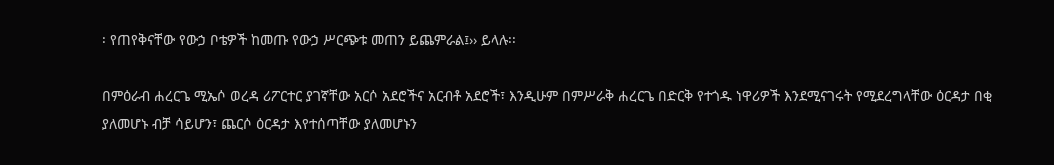፡ የጠየቅናቸው የውኃ ቦቴዎች ከመጡ የውኃ ሥርጭቱ መጠን ይጨምራል፤›› ይላሉ፡፡

በምዕራብ ሐረርጌ ሚኤሶ ወረዳ ሪፖርተር ያገኛቸው አርሶ አደሮችና አርብቶ አደሮች፣ እንዲሁም በምሥራቅ ሐረርጌ በድርቅ የተጎዱ ነዋሪዎች እንደሚናገሩት የሚደረግላቸው ዕርዳታ በቂ ያለመሆኑ ብቻ ሳይሆን፣ ጨርሶ ዕርዳታ እየተሰጣቸው ያለመሆኑን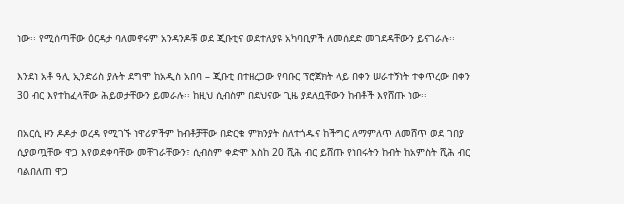ነው፡፡ የሚሰጣቸው ዕርዳታ ባለመኖሩም አንዳንዶቹ ወደ ጂቡቲና ወደተለያዩ አካባቢዎች ለመሰደድ መገደዳቸውን ይናገራሉ፡፡

እንደነ አቶ ዓሊ ኢንድሪስ ያሉት ደግሞ ከአዲስ አበባ – ጂቡቲ በተዘረጋው የባቡር ፕሮጀክት ላይ በቀን ሠራተኝነት ተቀጥረው በቀን 30 ብር እየተከፈላቸው ሕይወታቸውን ይመራሉ፡፡ ከዚህ ሲብስም በደህናው ጊዜ ያደለቧቸውን ከብቶች እየሸጡ ነው፡፡

በአርሲ ዞን ዶዶታ ወረዳ የሚገኙ ነዋሪዎችም ከብቶቻቸው በድርቁ ምክንያት ስለተጎዱና ከችግር ለማምለጥ ለመሸጥ ወደ ገበያ ሲያወጧቸው ዋጋ እየወደቀባቸው መቸገራቸውን፣ ሲብስም ቀድሞ እስከ 20 ሺሕ ብር ይሸጡ የነበሩትን ከብት ከአምስት ሺሕ ብር ባልበለጠ ዋጋ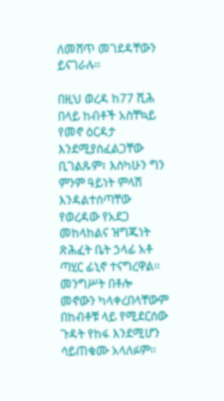ለመሸጥ መገደዳቸውን ይናገራሉ፡፡

በዚህ ወረዳ ከ77 ሺሕ በላይ ከብቶች አስቸኳይ የመኖ ዕርዳታ እንደሚያስፈልጋቸው ቢገልጹም፣ እስካሁን ግን ምንም ዓይነት ምላሽ እንዳልተሰጣቸው የወረዳው የአደጋ መከላከልና ዝግጁነት ጽሕፈት ቤት ኃላፊ አቶ ጣሂር ፊኒኖ ተናግረዋል፡፡ መንግሥት በቶሎ መኖውን ካላቀረበላቸውም በከብቶቹ ላይ የሚደርሰው ጉዳት የከፋ እንደሚሆን ሳይጠቁሙ አላለፉም፡፡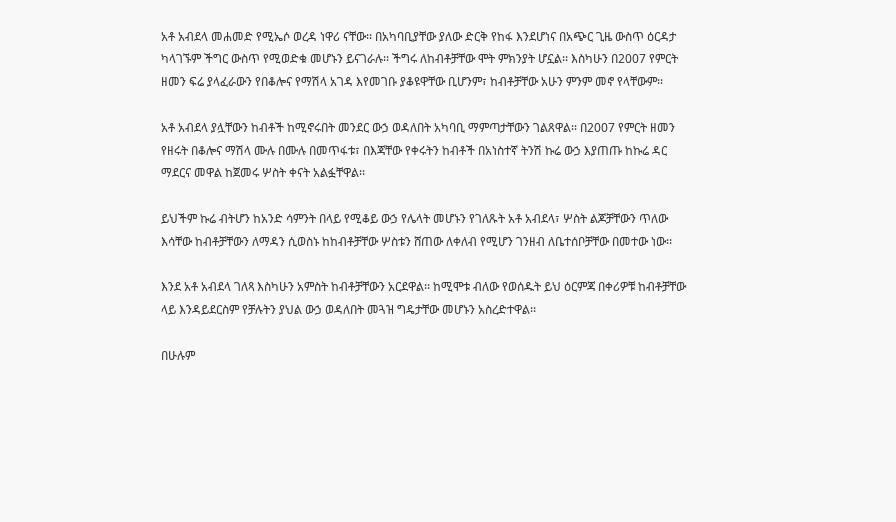አቶ አብደላ መሐመድ የሚኤሶ ወረዳ ነዋሪ ናቸው፡፡ በአካባቢያቸው ያለው ድርቅ የከፋ እንደሆነና በአጭር ጊዜ ውስጥ ዕርዳታ ካላገኙም ችግር ውስጥ የሚወድቁ መሆኑን ይናገራሉ፡፡ ችግሩ ለከብቶቻቸው ሞት ምክንያት ሆኗል፡፡ እስካሁን በ2007 የምርት ዘመን ፍሬ ያላፈራውን የበቆሎና የማሽላ አገዳ እየመገቡ ያቆዩዋቸው ቢሆንም፣ ከብቶቻቸው አሁን ምንም መኖ የላቸውም፡፡

አቶ አብደላ ያሏቸውን ከብቶች ከሚኖሩበት መንደር ውኃ ወዳለበት አካባቢ ማምጣታቸውን ገልጸዋል፡፡ በ2007 የምርት ዘመን የዘሩት በቆሎና ማሽላ ሙሉ በሙሉ በመጥፋቱ፣ በእጃቸው የቀሩትን ከብቶች በአነስተኛ ትንሽ ኩሬ ውኃ እያጠጡ ከኩሬ ዳር ማደርና መዋል ከጀመሩ ሦስት ቀናት አልፏቸዋል፡፡

ይህችም ኩሬ ብትሆን ከአንድ ሳምንት በላይ የሚቆይ ውኃ የሌላት መሆኑን የገለጹት አቶ አብደላ፣ ሦስት ልጆቻቸውን ጥለው እሳቸው ከብቶቻቸውን ለማዳን ሲወስኑ ከከብቶቻቸው ሦስቱን ሸጠው ለቀለብ የሚሆን ገንዘብ ለቤተሰቦቻቸው በመተው ነው፡፡

እንደ አቶ አብደላ ገለጻ እስካሁን አምስት ከብቶቻቸውን አርደዋል፡፡ ከሚሞቱ ብለው የወሰዱት ይህ ዕርምጃ በቀሪዎቹ ከብቶቻቸው ላይ እንዳይደርስም የቻሉትን ያህል ውኃ ወዳለበት መጓዝ ግዴታቸው መሆኑን አስረድተዋል፡፡

በሁሉም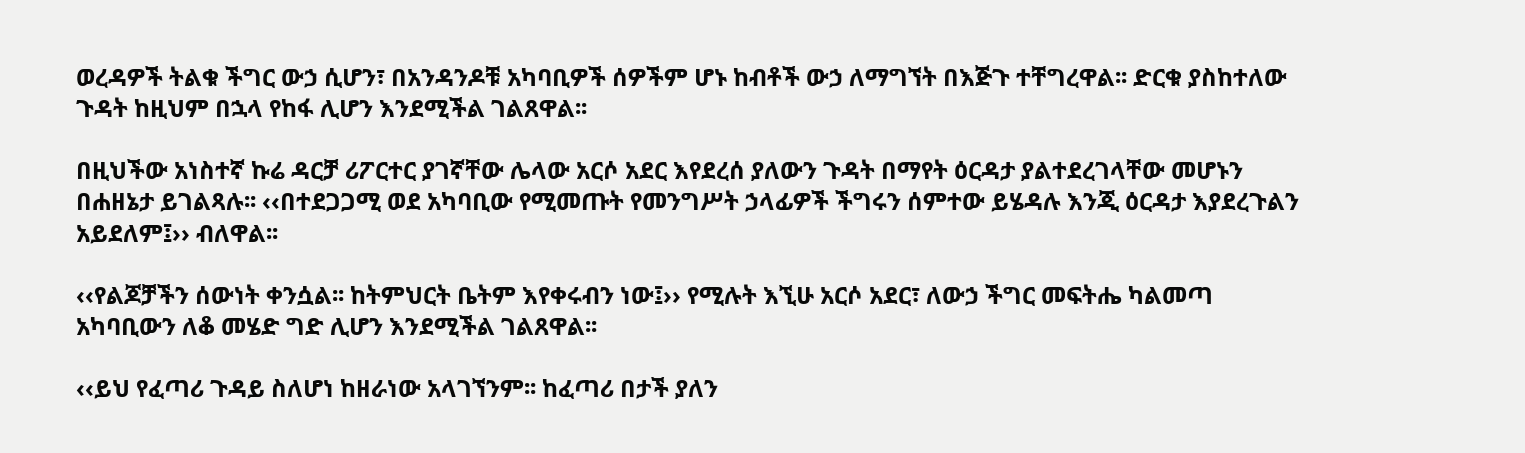ወረዳዎች ትልቁ ችግር ውኃ ሲሆን፣ በአንዳንዶቹ አካባቢዎች ሰዎችም ሆኑ ከብቶች ውኃ ለማግኘት በእጅጉ ተቸግረዋል፡፡ ድርቁ ያስከተለው ጉዳት ከዚህም በኋላ የከፋ ሊሆን እንደሚችል ገልጸዋል፡፡

በዚህችው አነስተኛ ኩሬ ዳርቻ ሪፖርተር ያገኛቸው ሌላው አርሶ አደር እየደረሰ ያለውን ጉዳት በማየት ዕርዳታ ያልተደረገላቸው መሆኑን በሐዘኔታ ይገልጻሉ፡፡ ‹‹በተደጋጋሚ ወደ አካባቢው የሚመጡት የመንግሥት ኃላፊዎች ችግሩን ሰምተው ይሄዳሉ እንጂ ዕርዳታ እያደረጉልን አይደለም፤›› ብለዋል፡፡

‹‹የልጆቻችን ሰውነት ቀንሷል፡፡ ከትምህርት ቤትም እየቀሩብን ነው፤›› የሚሉት እኚሁ አርሶ አደር፣ ለውኃ ችግር መፍትሔ ካልመጣ አካባቢውን ለቆ መሄድ ግድ ሊሆን እንደሚችል ገልጸዋል፡፡

‹‹ይህ የፈጣሪ ጉዳይ ስለሆነ ከዘራነው አላገኘንም፡፡ ከፈጣሪ በታች ያለን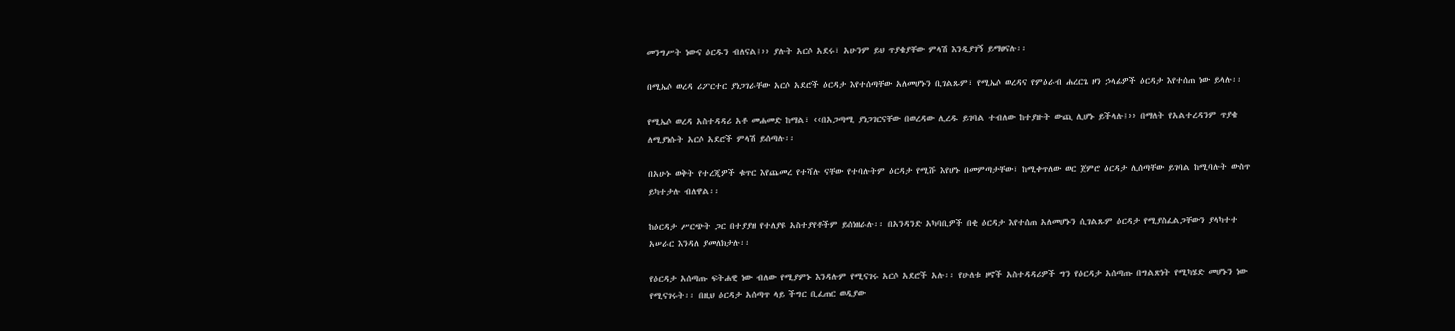መንግሥት ነውና ዕርዱን ብለናል፤›› ያሉት አርሶ አደሩ፣ አሁንም ይህ ጥያቄያቸው ምላሽ እንዲያገኝ ይማፀናሉ፡፡

በሚኤሶ ወረዳ ሪፖርተር ያነጋገራቸው አርሶ አደሮች ዕርዳታ እየተሰጣቸው አለመሆኑን ቢገልጹም፣ የሚኤሶ ወረዳና የምዕራብ ሐረርጌ ዞን ኃላፊዎች ዕርዳታ እየተሰጠ ነው ይላሉ፡፡

የሚኤሶ ወረዳ አስተዳዳሪ አቶ መሐመድ ከማል፣ ‹‹በአጋጣሚ ያነጋገርናቸው በወረዳው ሊረዱ ይገባል ተብለው ከተያዙት ውጪ ሊሆኑ ይችላሉ፤›› በማለት የአልተረዳንም ጥያቄ ለሚያነሱት አርሶ አደሮች ምላሽ ይሰጣሉ፡፡

በአሁኑ ወቅት የተረጂዎች ቁጥር እየጨመረ የተሻሉ ናቸው የተባሉትም ዕርዳታ የሚሹ እየሆኑ በመምጣታቸው፣ ከሚቀጥለው ወር ጀምሮ ዕርዳታ ሊሰጣቸው ይገባል ከሚባሉት ውስጥ ይካተታሉ ብለዋል፡፡

ከዕርዳታ ሥርጭት ጋር በተያያዘ የተለያዩ አስተያየቶችም ይሰነዘራሉ፡፡ በአንዳንድ አካባቢዎች በቂ ዕርዳታ እየተሰጠ አለመሆኑን ሲገልጹም ዕርዳታ የሚያስፈልጋቸውን ያላካተተ አሠራር እንዳለ ያመለክታሉ፡፡

የዕርዳታ አሰጣጡ ፍትሐዊ ነው ብለው የሚያምኑ እንዳሉም የሚናገሩ አርሶ አደሮች አሉ፡፡ የሁለቱ ዞኖች አስተዳዳሪዎች ግን የዕርዳታ አሰጣጡ በግልጽነት የሚካሄድ መሆኑን ነው የሚናገሩት፡፡ በዚህ ዕርዳታ አሰጣጥ ላይ ችግር ቢፈጠር ወዲያው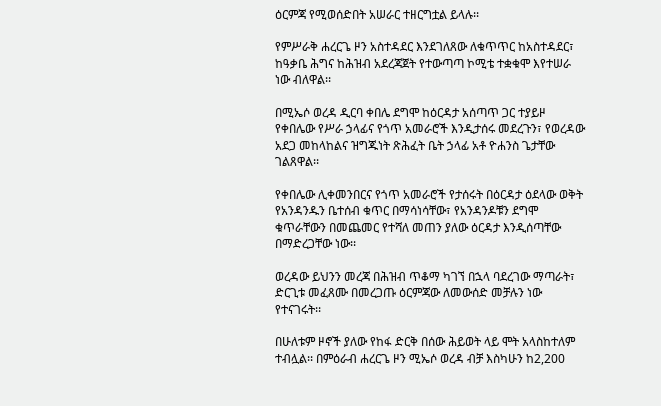ዕርምጃ የሚወሰድበት አሠራር ተዘርግቷል ይላሉ፡፡

የምሥራቅ ሐረርጌ ዞን አስተዳደር እንደገለጸው ለቁጥጥር ከአስተዳደር፣ ከዓቃቤ ሕግና ከሕዝብ አደረጃጀት የተውጣጣ ኮሚቴ ተቋቁሞ እየተሠራ ነው ብለዋል፡፡

በሚኤሶ ወረዳ ዲርባ ቀበሌ ደግሞ ከዕርዳታ አሰጣጥ ጋር ተያይዞ የቀበሌው የሥራ ኃላፊና የጎጥ አመራሮች እንዲታሰሩ መደረጉን፣ የወረዳው አደጋ መከላከልና ዝግጁነት ጽሕፈት ቤት ኃላፊ አቶ ዮሐንስ ጌታቸው ገልጸዋል፡፡

የቀበሌው ሊቀመንበርና የጎጥ አመራሮች የታሰሩት በዕርዳታ ዕደላው ወቅት የአንዳንዱን ቤተሰብ ቁጥር በማሳነሳቸው፣ የአንዳንዶቹን ደግሞ ቁጥራቸውን በመጨመር የተሻለ መጠን ያለው ዕርዳታ እንዲሰጣቸው በማድረጋቸው ነው፡፡

ወረዳው ይህንን መረጃ በሕዝብ ጥቆማ ካገኘ በኋላ ባደረገው ማጣራት፣ ድርጊቱ መፈጸሙ በመረጋጡ ዕርምጃው ለመውሰድ መቻሉን ነው የተናገሩት፡፡

በሁለቱም ዞኖች ያለው የከፋ ድርቅ በሰው ሕይወት ላይ ሞት አላስከተለም ተብሏል፡፡ በምዕራብ ሐረርጌ ዞን ሚኤሶ ወረዳ ብቻ እስካሁን ከ2,200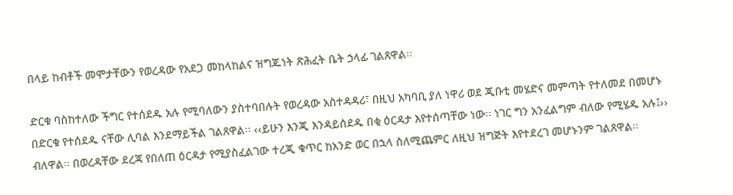በላይ ከብቶች መሞታቸውን የወረዳው የአደጋ መከላከልና ዝግጁነት ጽሕፈት ቤት ኃላፊ ገልጸዋል፡፡

ድርቁ ባስከተለው ችግር የተሰደዱ አሉ የሚባለውን ያስተባበሉት የወረዳው አስተዳዳሪ፣ በዚህ አካባቢ ያለ ነዋሪ ወደ ጂቡቲ መሄድና መምጣት የተለመደ በመሆኑ በድርቁ የተሰደዱ ናቸው ሊባል እንደማይችል ገልጸዋል፡፡ ‹‹ይሁን እንጂ እንዳይሰደዱ በቂ ዕርዳታ እየተሰጣቸው ነው፡፡ ነገር ግን አንፈልግም ብለው የሚሄዱ አሉ፤›› ብለዋል፡፡ በወረዳቸው ደረጃ የበለጠ ዕርዳታ የሚያስፈልገው ተረጂ ቁጥር ከአንድ ወር በኋላ ስለሚጨምር ለዚህ ዝግጅት እየተደረገ መሆኑንም ገልጸዋል፡፡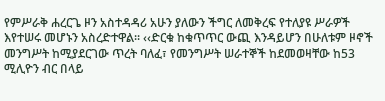የምሥራቅ ሐረርጌ ዞን አስተዳዳሪ አሁን ያለውን ችግር ለመቅረፍ የተለያዩ ሥራዎች እየተሠሩ መሆኑን አስረድተዋል፡፡ ‹‹ድርቁ ከቁጥጥር ውጪ እንዳይሆን በሁለቱም ዞኖች መንግሥት ከሚያደርገው ጥረት ባለፈ፣ የመንግሥት ሠራተኞች ከደመወዛቸው ከ53 ሚሊዮን ብር በላይ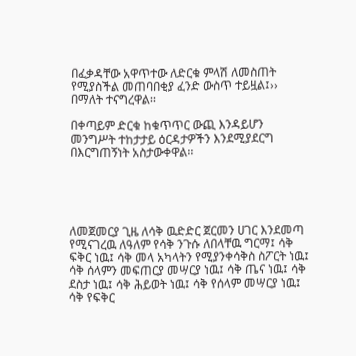በፈቃዳቸው አዋጥተው ለድርቁ ምላሽ ለመስጠት የሚያስችል መጠባበቂያ ፈንድ ውስጥ ተይዟል፤›› በማለት ተናግረዋል፡፡

በቀጣይም ድርቁ ከቁጥጥር ውጪ እንዳይሆን መንግሥት ተከታታይ ዕርዳታዎችን እንደሚያደርግ በእርግጠኝነት አስታውቀዋል፡፡





ለመጀመርያ ጊዜ ለሳቅ ዉድድር ጀርመን ሀገር እንደመጣ የሚናገረዉ ለዓለም የሳቅ ንጉሱ ለበላቸዉ ግርማ፤ ሳቅ ፍቅር ነዉ፤ ሳቅ መላ አካላትን የሚያንቀሳቅስ ስፖርት ነዉ፤ ሳቅ ሰላምን መፍጠርያ መሣርያ ነዉ፤ ሳቅ ጤና ነዉ፤ ሳቅ ደስታ ነዉ፤ ሳቅ ሕይወት ነዉ፤ ሳቅ የሰላም መሣርያ ነዉ፤ ሳቅ የፍቅር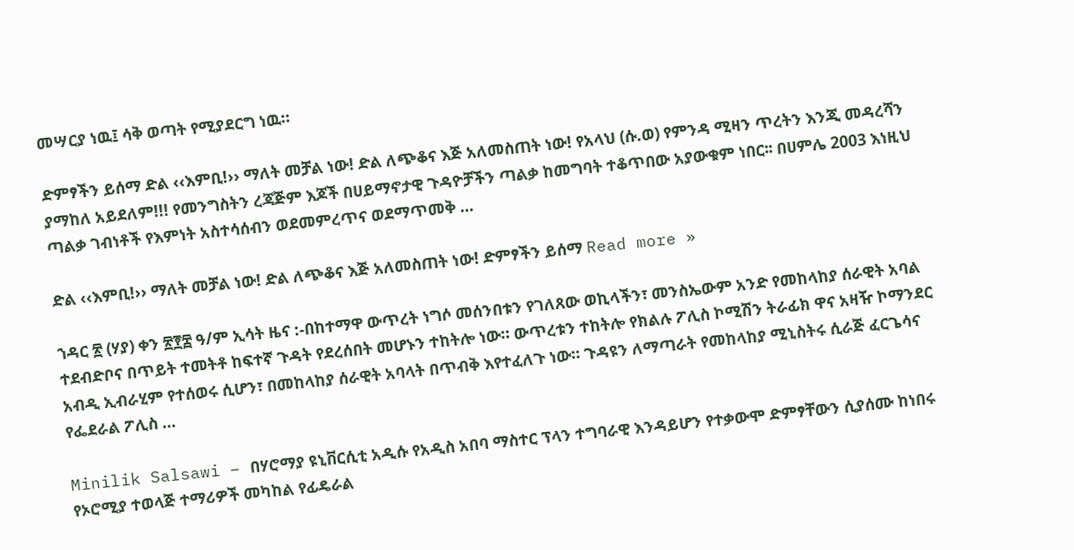መሣርያ ነዉ፤ ሳቅ ወጣት የሚያደርግ ነዉ።

ድምፃችን ይሰማ ድል ‹‹እምቢ!›› ማለት መቻል ነው! ድል ለጭቆና እጅ አለመስጠት ነው! የአላህ (ሱ.ወ) የምንዳ ሚዛን ጥረትን እንጂ መዳረሻን ያማከለ አይደለም!!! የመንግስትን ረጃጅም እጆች በሀይማኖታዊ ጉዳዮቻችን ጣልቃ ከመግባት ተቆጥበው አያውቁም ነበር፡፡ በሀምሌ 2003 እነዚህ ጣልቃ ገብነቶች የእምነት አስተሳሰብን ወደመምረጥና ወደማጥመቅ …

ድል ‹‹እምቢ!›› ማለት መቻል ነው! ድል ለጭቆና እጅ አለመስጠት ነው! ድምፃችን ይሰማ Read more »

ኀዳር ፳ (ሃያ) ቀን ፳፻፰ ዓ/ም ኢሳት ዜና :-በከተማዋ ውጥረት ነግሶ መሰንበቱን የገለጸው ወኪላችን፣ መንስኤውም አንድ የመከላከያ ሰራዊት አባል ተደብድቦና በጥይት ተመትቶ ከፍተኛ ጉዳት የደረሰበት መሆኑን ተከትሎ ነው። ውጥረቱን ተከትሎ የክልሉ ፖሊስ ኮሚሽን ትራፊክ ዋና አዛዥ ኮማንደር አብዲ ኢብራሂም የተሰወሩ ሲሆን፣ በመከላከያ ሰራዊት አባላት በጥብቅ እየተፈለጉ ነው። ጉዳዩን ለማጣራት የመከላከያ ሚኒስትሩ ሲራጅ ፈርጌሳና የፌደራል ፖሊስ …

Minilik Salsawi – በሃሮማያ ዩኒቨርሲቲ አዲሱ የአዲስ አበባ ማስተር ፕላን ተግባራዊ እንዳይሆን የተቃውሞ ድምፃቸውን ሲያሰሙ ከነበሩ የኦሮሚያ ተወላጅ ተማሪዎች መካከል የፊዴራል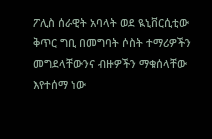ፖሊስ ሰራዊት አባላት ወደ ዪኒቨርሲቲው ቅጥር ግቢ በመግባት ሶስት ተማሪዎችን መግደላቸውንና ብዙዎችን ማቁሰላቸው እየተሰማ ነው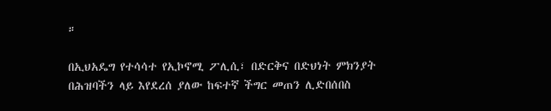።

በኢህአዴግ የተሳሳተ የኢኮኖሚ ፖሊሲ፣ በድርቅና በድህነት ምክንያት በሕዝባችን ላይ እየደረሰ ያለው ከፍተኛ ችግር መጠን ሊድበሰበስ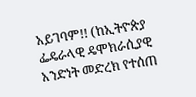አይገባም!! (ከኢትዮጵያ ፌዴራላዊ ዴሞክራሲያዊ አንድነት መድረክ የተሰጠ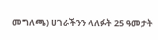መግለጫ) ሀገራችንን ላለፉት 25 ዓመታት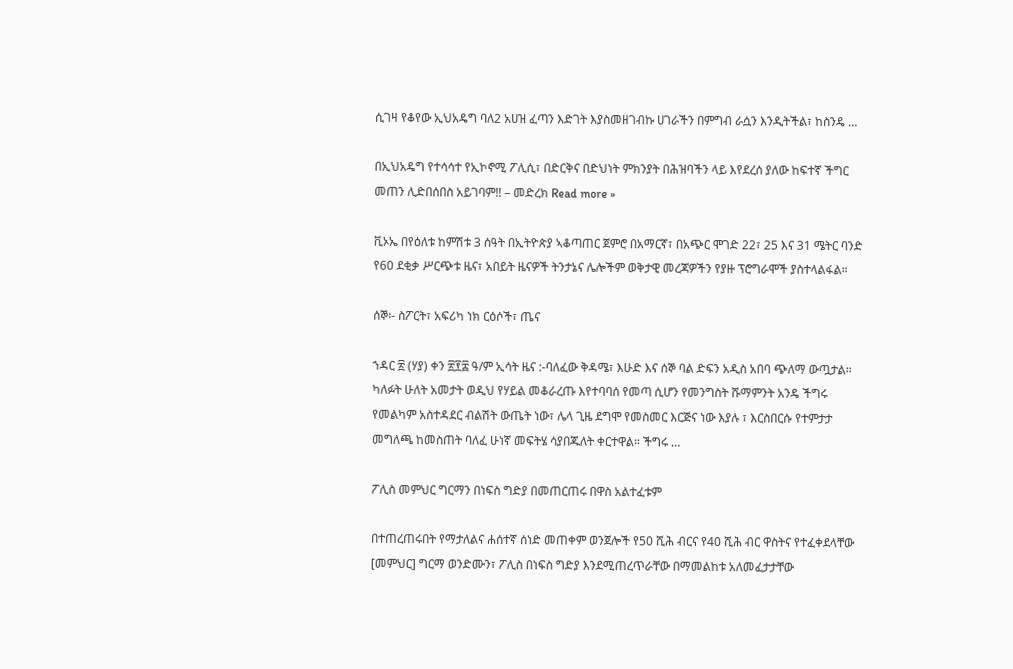ሲገዛ የቆየው ኢህአዴግ ባለ2 አሀዝ ፈጣን እድገት እያስመዘገብኩ ሀገራችን በምግብ ራሷን እንዲትችል፣ ከስንዴ …

በኢህአዴግ የተሳሳተ የኢኮኖሚ ፖሊሲ፣ በድርቅና በድህነት ምክንያት በሕዝባችን ላይ እየደረሰ ያለው ከፍተኛ ችግር መጠን ሊድበሰበስ አይገባም!! – መድረክ Read more »

ቪኦኤ በየዕለቱ ከምሽቱ 3 ሰዓት በኢትዮጵያ ኣቆጣጠር ጀምሮ በአማርኛ፣ በአጭር ሞገድ 22፣ 25 እና 31 ሜትር ባንድ የ60 ደቂቃ ሥርጭቱ ዜና፣ አበይት ዜናዎች ትንታኔና ሌሎችም ወቅታዊ መረጃዎችን የያዙ ፕሮግራሞች ያስተላልፋል።

ሰኞ፡- ስፖርት፣ አፍሪካ ነክ ርዕሶች፣ ጤና

ኀዳር ፳ (ሃያ) ቀን ፳፻፰ ዓ/ም ኢሳት ዜና :-ባለፈው ቅዳሜ፣ እሁድ እና ሰኞ ባል ድፍን አዲስ አበባ ጭለማ ውጧታል። ካለፉት ሁለት አመታት ወዲህ የሃይል መቆራረጡ እየተባባሰ የመጣ ሲሆን የመንግስት ሹማምንት አንዴ ችግሩ የመልካም አስተዳደር ብልሽት ውጤት ነው፣ ሌላ ጊዜ ደግሞ የመስመር እርጅና ነው እያሉ ፣ እርስበርሱ የተምታታ መግለጫ ከመስጠት ባለፈ ሁነኛ መፍትሄ ሳያበጁለት ቀርተዋል። ችግሩ …

ፖሊስ መምህር ግርማን በነፍስ ግድያ በመጠርጠሩ በዋስ አልተፈቱም

በተጠረጠሩበት የማታለልና ሐሰተኛ ሰነድ መጠቀም ወንጀሎች የ50 ሺሕ ብርና የ40 ሺሕ ብር ዋስትና የተፈቀደላቸው [መምህር] ግርማ ወንድሙን፣ ፖሊስ በነፍስ ግድያ እንደሚጠረጥራቸው በማመልከቱ አለመፈታታቸው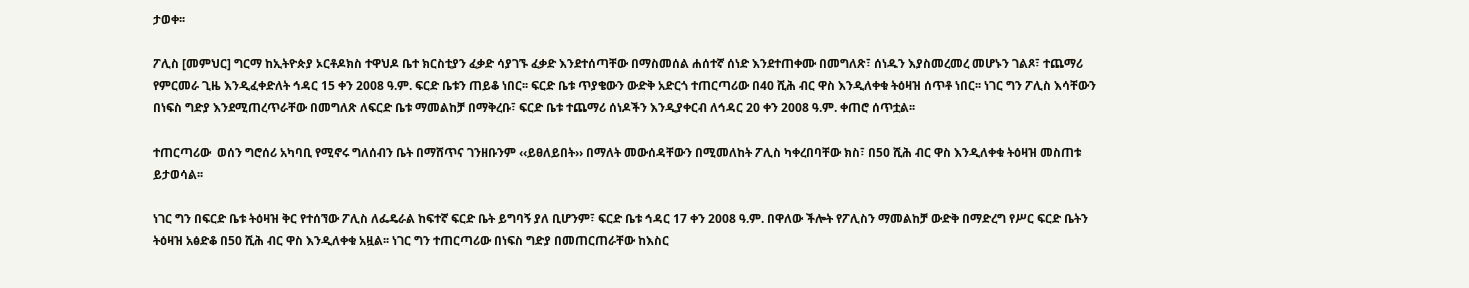ታወቀ፡፡

ፖሊስ [መምህር] ግርማ ከኢትዮጵያ ኦርቶዶክስ ተዋህዶ ቤተ ክርስቲያን ፈቃድ ሳያገኙ ፈቃድ እንደተሰጣቸው በማስመሰል ሐሰተኛ ሰነድ እንደተጠቀሙ በመግለጽ፣ ሰነዱን እያስመረመረ መሆኑን ገልጾ፣ ተጨማሪ የምርመራ ጊዜ እንዲፈቀድለት ኅዳር 15 ቀን 2008 ዓ.ም. ፍርድ ቤቱን ጠይቆ ነበር፡፡ ፍርድ ቤቱ ጥያቄውን ውድቅ አድርጎ ተጠርጣሪው በ40 ሺሕ ብር ዋስ እንዲለቀቁ ትዕዛዝ ሰጥቶ ነበር፡፡ ነገር ግን ፖሊስ እሳቸውን በነፍስ ግድያ እንደሚጠረጥራቸው በመግለጽ ለፍርድ ቤቱ ማመልከቻ በማቅረቡ፣ ፍርድ ቤቱ ተጨማሪ ሰነዶችን እንዲያቀርብ ለኅዳር 20 ቀን 2008 ዓ.ም. ቀጠሮ ሰጥቷል፡፡

ተጠርጣሪው  ወሰን ግሮሰሪ አካባቢ የሚኖሩ ግለሰብን ቤት በማሸጥና ገንዘቡንም ‹‹ይፀለይበት›› በማለት መውሰዳቸውን በሚመለከት ፖሊስ ካቀረበባቸው ክስ፣ በ50 ሺሕ ብር ዋስ እንዲለቀቁ ትዕዛዝ መስጠቱ ይታወሳል፡፡

ነገር ግን በፍርድ ቤቱ ትዕዛዝ ቅር የተሰኘው ፖሊስ ለፌዴራል ከፍተኛ ፍርድ ቤት ይግባኝ ያለ ቢሆንም፣ ፍርድ ቤቱ ኅዳር 17 ቀን 2008 ዓ.ም. በዋለው ችሎት የፖሊስን ማመልከቻ ውድቅ በማድረግ የሥር ፍርድ ቤትን ትዕዛዝ አፅድቆ በ50 ሺሕ ብር ዋስ እንዲለቀቁ አዟል፡፡ ነገር ግን ተጠርጣሪው በነፍስ ግድያ በመጠርጠራቸው ከእስር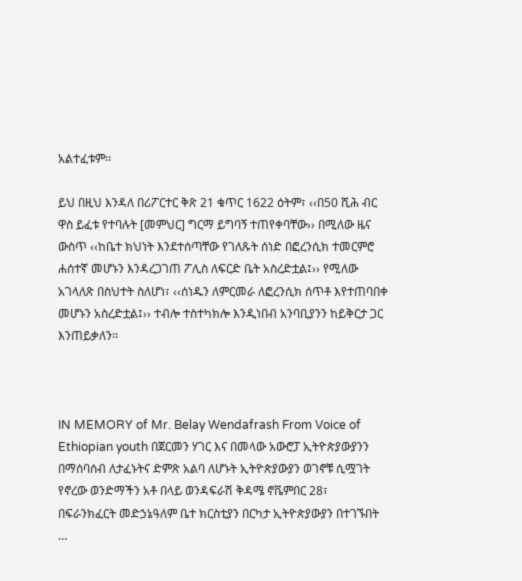አልተፈቱም፡፡

ይህ በዚህ እንዳለ በሪፖርተር ቅጽ 21 ቁጥር 1622 ዕትም፣ ‹‹በ50 ሺሕ ብር ዋስ ይፈቱ የተባሉት [መምህር] ግርማ ይግባኝ ተጠየቀባቸው›› በሚለው ዜና ውስጥ ‹‹ከቤተ ክህነት እንደተሰጣቸው የገለጹት ሰነድ በፎረንሲክ ተመርምሮ ሐሰተኛ መሆኑን እንዳረጋገጠ ፖሊስ ለፍርድ ቤት አስረድቷል፤›› የሚለው አገላለጽ በስህተት ስለሆነ፣ ‹‹ሰነዱን ለምርመራ ለፎረንሲክ ሰጥቶ እየተጠባበቀ መሆኑን አስረድቷል፤›› ተብሎ ተስተካክሎ እንዲነበብ አንባቢያንን ከይቅርታ ጋር እንጠይቃለን፡፡



IN MEMORY of Mr. Belay Wendafrash From Voice of Ethiopian youth በጀርመን ሃገር እና በመላው አውሮፓ ኢትዮጵያውያንን በማሰባሰብ ለታፈኑትና ድምጽ አልባ ለሆኑት ኢትዮጵያውያን ወገኖቹ ሲሟገት የኖረው ወንድማችን አቶ በላይ ወንዳፍራሽ ቅዳሜ ኖቬምበር 28፣ በፍራንክፈርት መድኃኔዓለም ቤተ ክርስቲያን በርካታ ኢትዮጵያውያን በተገኙበት …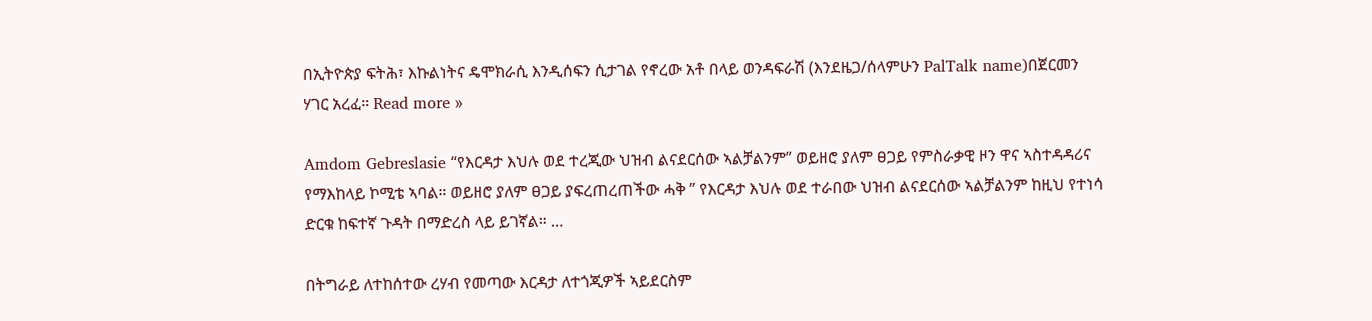በኢትዮጵያ ፍትሕ፣ እኩልነትና ዴሞክራሲ እንዲሰፍን ሲታገል የኖረው አቶ በላይ ወንዳፍራሽ (እንደዜጋ/ሰላምሁን PalTalk name)በጀርመን ሃገር አረፈ። Read more »

Amdom Gebreslasie “የእርዳታ እህሉ ወደ ተረጂው ህዝብ ልናደርሰው ኣልቻልንም” ወይዘሮ ያለም ፀጋይ የምስራቃዊ ዞን ዋና ኣስተዳዳሪና የማእከላይ ኮሚቴ ኣባል። ወይዘሮ ያለም ፀጋይ ያፍረጠረጠችው ሓቅ ” የእርዳታ እህሉ ወደ ተራበው ህዝብ ልናደርሰው ኣልቻልንም ከዚህ የተነሳ ድርቁ ከፍተኛ ጉዳት በማድረስ ላይ ይገኛል። …

በትግራይ ለተከሰተው ረሃብ የመጣው እርዳታ ለተጎጂዎች ኣይደርስም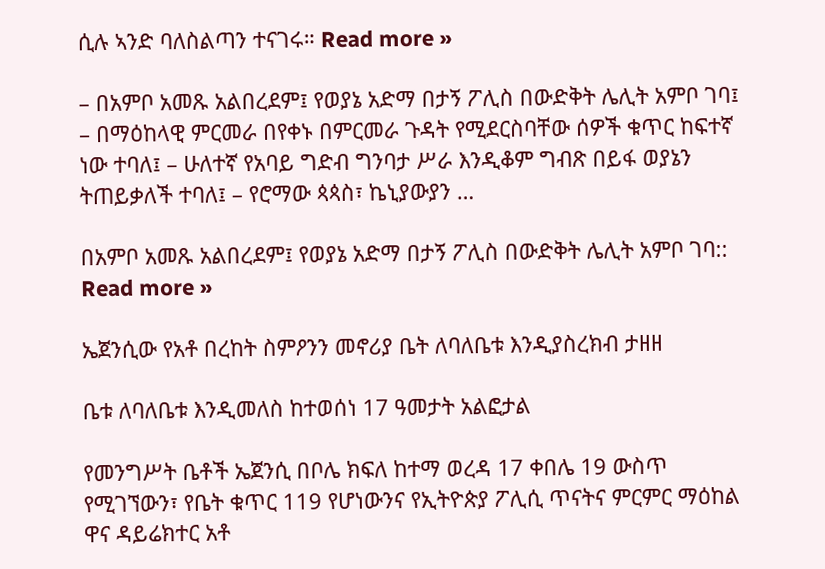ሲሉ ኣንድ ባለስልጣን ተናገሩ። Read more »

– በአምቦ አመጹ አልበረደም፤ የወያኔ አድማ በታኝ ፖሊስ በውድቅት ሌሊት አምቦ ገባ፤ – በማዕከላዊ ምርመራ በየቀኑ በምርመራ ጉዳት የሚደርስባቸው ሰዎች ቁጥር ከፍተኛ ነው ተባለ፤ – ሁለተኛ የአባይ ግድብ ግንባታ ሥራ እንዲቆም ግብጽ በይፋ ወያኔን ትጠይቃለች ተባለ፤ – የሮማው ጳጳስ፣ ኬኒያውያን …

በአምቦ አመጹ አልበረደም፤ የወያኔ አድማ በታኝ ፖሊስ በውድቅት ሌሊት አምቦ ገባ:: Read more »

ኤጀንሲው የአቶ በረከት ስምዖንን መኖሪያ ቤት ለባለቤቱ እንዲያስረክብ ታዘዘ

ቤቱ ለባለቤቱ እንዲመለስ ከተወሰነ 17 ዓመታት አልፎታል

የመንግሥት ቤቶች ኤጀንሲ በቦሌ ክፍለ ከተማ ወረዳ 17 ቀበሌ 19 ውስጥ የሚገኘውን፣ የቤት ቁጥር 119 የሆነውንና የኢትዮጵያ ፖሊሲ ጥናትና ምርምር ማዕከል ዋና ዳይሬክተር አቶ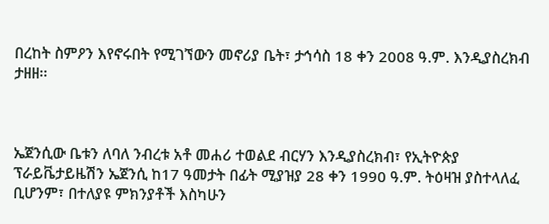በረከት ስምዖን እየኖሩበት የሚገኘውን መኖሪያ ቤት፣ ታኅሳስ 18 ቀን 2008 ዓ.ም. እንዲያስረክብ ታዘዘ፡፡



ኤጀንሲው ቤቱን ለባለ ንብረቱ አቶ መሐሪ ተወልደ ብርሃን እንዲያስረክብ፣ የኢትዮጵያ ፕራይቬታይዜሽን ኤጀንሲ ከ17 ዓመታት በፊት ሚያዝያ 28 ቀን 1990 ዓ.ም. ትዕዛዝ ያስተላለፈ ቢሆንም፣ በተለያዩ ምክንያቶች እስካሁን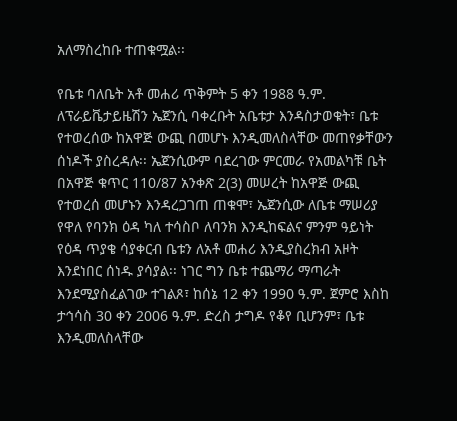አለማስረከቡ ተጠቁሟል፡፡

የቤቱ ባለቤት አቶ መሐሪ ጥቅምት 5 ቀን 1988 ዓ.ም. ለፕራይቬታይዜሽን ኤጀንሲ ባቀረቡት አቤቱታ እንዳስታወቁት፣ ቤቱ የተወረሰው ከአዋጅ ውጪ በመሆኑ እንዲመለስላቸው መጠየቃቸውን ሰነዶች ያስረዳሉ፡፡ ኤጀንሲውም ባደረገው ምርመራ የአመልካቹ ቤት በአዋጅ ቁጥር 110/87 አንቀጽ 2(3) መሠረት ከአዋጅ ውጪ የተወረሰ መሆኑን እንዳረጋገጠ ጠቁሞ፣ ኤጀንሲው ለቤቱ ማሠሪያ የዋለ የባንክ ዕዳ ካለ ተሳስቦ ለባንክ እንዲከፍልና ምንም ዓይነት የዕዳ ጥያቄ ሳያቀርብ ቤቱን ለአቶ መሐሪ እንዲያስረክብ አዞት እንደነበር ሰነዱ ያሳያል፡፡ ነገር ግን ቤቱ ተጨማሪ ማጣራት እንደሚያስፈልገው ተገልጾ፣ ከሰኔ 12 ቀን 1990 ዓ.ም. ጀምሮ እስከ ታኅሳስ 30 ቀን 2006 ዓ.ም. ድረስ ታግዶ የቆየ ቢሆንም፣ ቤቱ እንዲመለስላቸው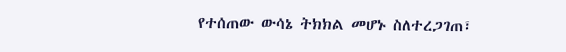የተሰጠው ውሳኔ ትክክል መሆኑ ስለተረጋገጠ፣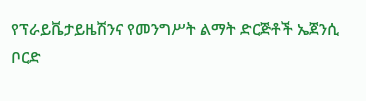የፕራይቬታይዜሽንና የመንግሥት ልማት ድርጅቶች ኤጀንሲ ቦርድ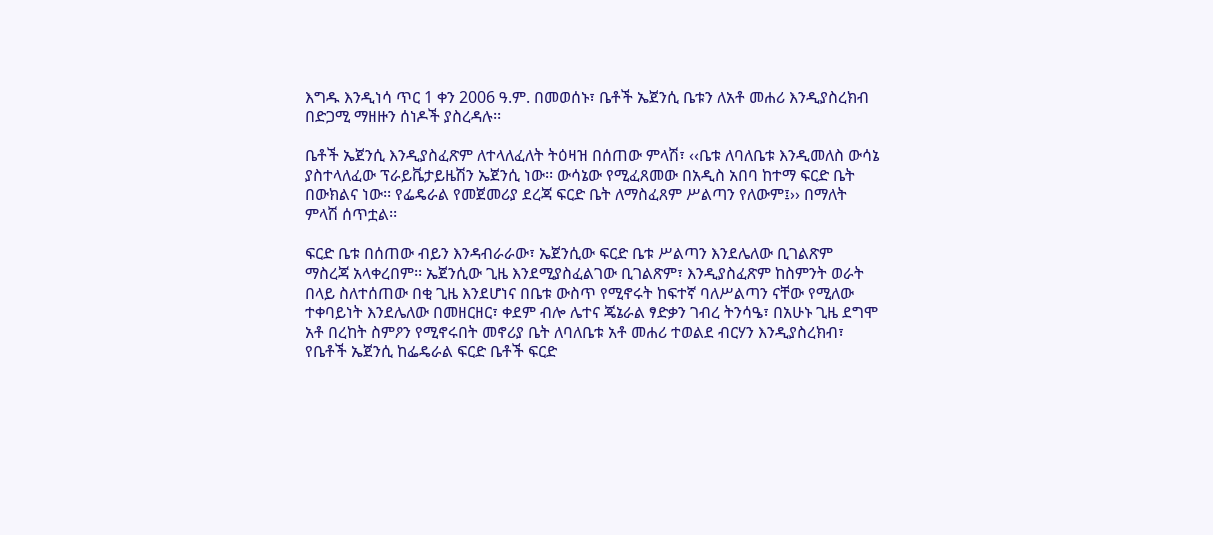እግዱ እንዲነሳ ጥር 1 ቀን 2006 ዓ.ም. በመወሰኑ፣ ቤቶች ኤጀንሲ ቤቱን ለአቶ መሐሪ እንዲያስረክብ በድጋሚ ማዘዙን ሰነዶች ያስረዳሉ፡፡

ቤቶች ኤጀንሲ እንዲያስፈጽም ለተላለፈለት ትዕዛዝ በሰጠው ምላሽ፣ ‹‹ቤቱ ለባለቤቱ እንዲመለስ ውሳኔ ያስተላለፈው ፕራይቬታይዜሽን ኤጀንሲ ነው፡፡ ውሳኔው የሚፈጸመው በአዲስ አበባ ከተማ ፍርድ ቤት በውክልና ነው፡፡ የፌዴራል የመጀመሪያ ደረጃ ፍርድ ቤት ለማስፈጸም ሥልጣን የለውም፤›› በማለት ምላሽ ሰጥቷል፡፡

ፍርድ ቤቱ በሰጠው ብይን እንዳብራራው፣ ኤጀንሲው ፍርድ ቤቱ ሥልጣን እንደሌለው ቢገልጽም ማስረጃ አላቀረበም፡፡ ኤጀንሲው ጊዜ እንደሚያስፈልገው ቢገልጽም፣ እንዲያስፈጽም ከስምንት ወራት በላይ ስለተሰጠው በቂ ጊዜ እንደሆነና በቤቱ ውስጥ የሚኖሩት ከፍተኛ ባለሥልጣን ናቸው የሚለው ተቀባይነት እንደሌለው በመዘርዘር፣ ቀደም ብሎ ሌተና ጄኔራል ፃድቃን ገብረ ትንሳዔ፣ በአሁኑ ጊዜ ደግሞ አቶ በረከት ስምዖን የሚኖሩበት መኖሪያ ቤት ለባለቤቱ አቶ መሐሪ ተወልደ ብርሃን እንዲያስረክብ፣ የቤቶች ኤጀንሲ ከፌዴራል ፍርድ ቤቶች ፍርድ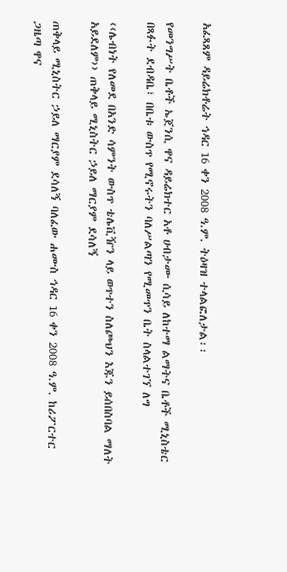አፈጻጸም ዳይሬክቶሬት ኅዳር 16 ቀን 2008 ዓ.ም. ትዕዛዝ ተላልፎለታል፡፡

የመንግሥት ቤቶች ኤጀንሲ ዋና ዳይሬክተር አቶ ሀብታሙ ሲሳይ ለከተማ ልማትና ቤቶች ሚኒስቴር በጻፉት ደብዳቤ፣ በቤቱ ውስጥ የሚኖሩትን ባለሥልጣን የሚመጥን ቤት ስላልተገኘ ለግ

‹‹ሌብነት የለመደ በአንድ ሳምንት ውስጥ ቴሌቪዥን ላይ ወጥተን ስለጮህን እጁን ይሰበስባል ማለት አይደለም›› ጠቅላይ ሚኒስትር ኃይለ ማርያም ደሳለኝ

ጠቅላይ ሚኒስትር ኃይለ ማርያም ደሳለኝ ባለፈው ሐሙስ ኅዳር 16 ቀን 2008 ዓ.ም. ከሪፖርተር ጋዜጣ ዋና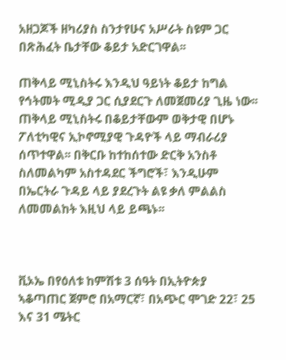አዘጋጆች ዘካሪያስ ስንታየሁና አሥራት ስዩም ጋር በጽሕፈት ቤታቸው ቆይታ አድርገዋል፡፡

ጠቅላይ ሚኒስትሩ እንዲህ ዓይነት ቆይታ ከግል የኅትመት ሚዲያ ጋር ሲያደርጉ ለመጀመሪያ ጊዜ ነው፡፡ ጠቅላይ ሚኒስትሩ በቆይታቸውም ወቅታዊ በሆኑ ፖለቲካዊና ኢኮኖሚያዊ ጉዳዮች ላይ ማብራሪያ ሰጥተዋል፡፡ በቅርቡ ከተከሰተው ድርቅ አንስቶ ስለመልካም አስተዳደር ችግሮች፣ እንዲሁም በኤርትራ ጉዳይ ላይ ያደረጉት ልዩ ቃለ ምልልስ ለመመልከት እዚህ ላይ ይጫኑ፡፡



ቪኦኤ በየዕለቱ ከምሽቱ 3 ሰዓት በኢትዮጵያ ኣቆጣጠር ጀምሮ በአማርኛ፣ በአጭር ሞገድ 22፣ 25 እና 31 ሜትር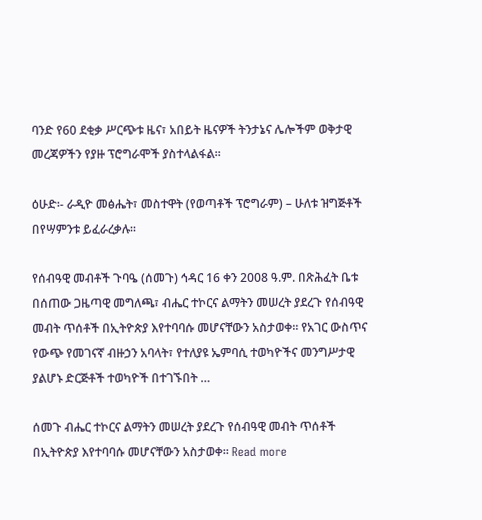ባንድ የ60 ደቂቃ ሥርጭቱ ዜና፣ አበይት ዜናዎች ትንታኔና ሌሎችም ወቅታዊ መረጃዎችን የያዙ ፕሮግራሞች ያስተላልፋል።

ዕሁድ፡- ራዲዮ መፅሔት፣ መስተዋት (የወጣቶች ፕሮግራም) – ሁለቱ ዝግጅቶች በየሣምንቱ ይፈራረቃሉ፡፡

የሰብዓዊ መብቶች ጉባዔ (ሰመጉ) ኅዳር 16 ቀን 2008 ዓ.ም. በጽሕፈት ቤቱ በሰጠው ጋዜጣዊ መግለጫ፣ ብሔር ተኮርና ልማትን መሠረት ያደረጉ የሰብዓዊ መብት ጥሰቶች በኢትዮጵያ እየተባባሱ መሆናቸውን አስታወቀ፡፡ የአገር ውስጥና የውጭ የመገናኛ ብዙኃን አባላት፣ የተለያዩ ኤምባሲ ተወካዮችና መንግሥታዊ ያልሆኑ ድርጅቶች ተወካዮች በተገኙበት …

ሰመጉ ብሔር ተኮርና ልማትን መሠረት ያደረጉ የሰብዓዊ መብት ጥሰቶች በኢትዮጵያ እየተባባሱ መሆናቸውን አስታወቀ፡፡ Read more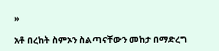»

አቶ በረከት ስምኦን ስልጣናቸውን መከታ በማድረግ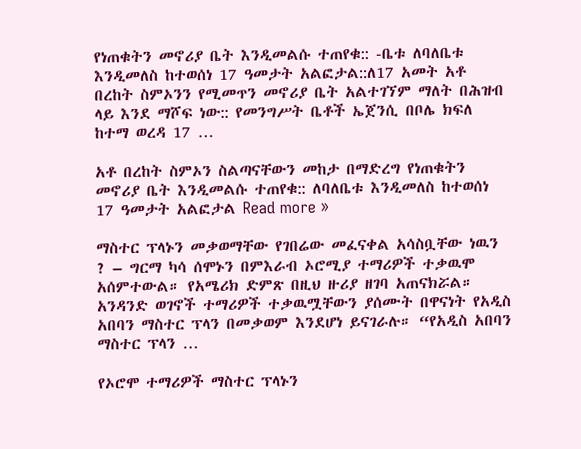የነጠቁትን መኖሪያ ቤት እንዲመልሱ ተጠየቁ:: -ቤቱ ለባለቤቱ እንዲመለስ ከተወሰነ 17 ዓመታት አልፎታል::ለ17 አመት አቶ በረከት ስምኦንን የሚመጥን መኖሪያ ቤት አልተገኘም ማለት በሕዝብ ላይ እንደ ማሾፍ ነው:: የመንግሥት ቤቶች ኤጀንሲ በቦሌ ክፍለ ከተማ ወረዳ 17 …

አቶ በረከት ስምኦን ስልጣናቸውን መከታ በማድረግ የነጠቁትን መኖሪያ ቤት እንዲመልሱ ተጠየቁ:: ለባለቤቱ እንዲመለስ ከተወሰነ 17 ዓመታት አልፎታል Read more »

ማስተር ፕላኑን መቃወማቸው የገበሬው መፈናቀል አሳስቧቸው ነዉን ? – ግርማ ካሳ ሰሞኑን በምእራብ ኦሮሚያ ተማሪዎች ተቃዉሞ አሰምተውል። የአሜሪክ ድምጽ በዚህ ዙሪያ ዘገባ አጠናክሯል። አንዳንድ ወገኖች ተማሪዎች ተቃዉሟቸውን ያሰሙት በዋናነት የአዲስ አበባን ማስተር ፕላን በመቃወም እንደሆነ ይናገራሉ። “የአዲስ አበባን ማስተር ፕላን …

የኦሮሞ ተማሪዎች ማስተር ፕላኑን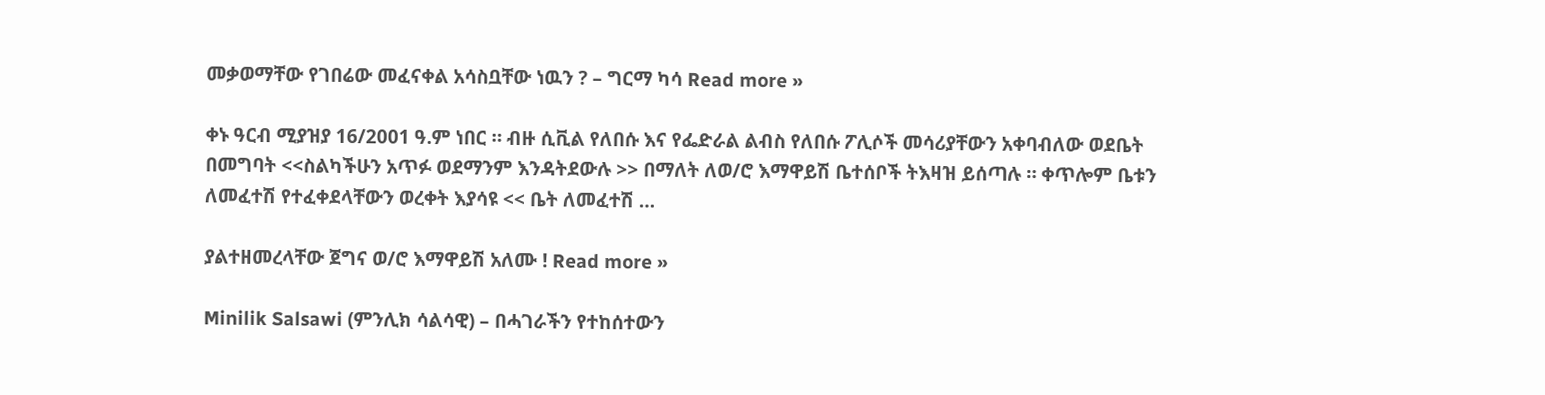መቃወማቸው የገበሬው መፈናቀል አሳስቧቸው ነዉን ? – ግርማ ካሳ Read more »

ቀኑ ዓርብ ሚያዝያ 16/2001 ዓ.ም ነበር ። ብዙ ሲቪል የለበሱ እና የፌድራል ልብስ የለበሱ ፖሊሶች መሳሪያቸውን አቀባብለው ወደቤት በመግባት <<ስልካችሁን አጥፉ ወደማንም እንዳትደውሉ >> በማለት ለወ/ሮ እማዋይሽ ቤተሰቦች ትእዛዝ ይሰጣሉ ። ቀጥሎም ቤቱን ለመፈተሽ የተፈቀደላቸውን ወረቀት እያሳዩ << ቤት ለመፈተሽ …

ያልተዘመረላቸው ጀግና ወ/ሮ እማዋይሽ አለሙ ! Read more »

Minilik Salsawi (ምንሊክ ሳልሳዊ) – በሓገራችን የተከሰተውን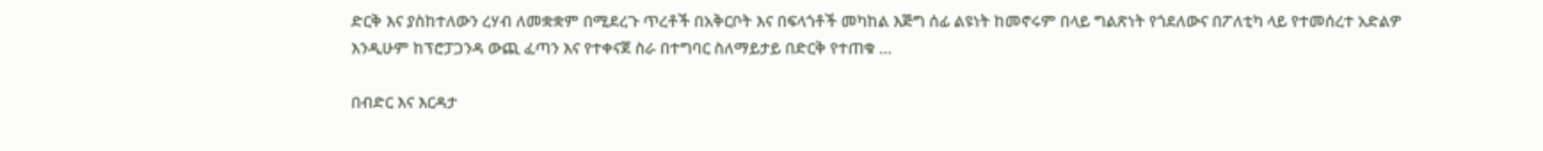ድርቅ እና ያስከተለውን ረሃብ ለመቋቋም በሚደረጉ ጥረቶች በአቅርቦት እና በፍላጎቶች መካከል እጅግ ሰፊ ልዩነት ከመኖሩም በላይ ግልጽነት የጎደለውና በፖለቲካ ላይ የተመሰረተ አድልዎ እንዲሁም ከፕሮፓጋንዳ ውጪ ፈጣን እና የተቀናጀ ስራ በተግባር ስለማይታይ በድርቅ የተጠቁ …

በብድር እና እርዳታ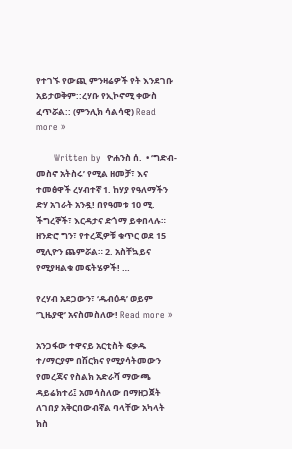የተገኙ የውጪ ምንዛሬዎች የት እንደገቡ አይታወቅም::ረሃቡ የኢኮኖሚ ቀውስ ፈጥሯል:: (ምንሊክ ሳልሳዊ) Read more »

      Written by  ዮሐንስ ሰ.  • ‘ግድብ-መስኖ አትስሩ’ የሚል ዘመቻ፣ እና ተመፅዋች ረሃብተኛ 1. ከሃያ የዓለማችን ድሃ አገራት አንዷ! በየዓመቱ 10 ሚ. ችግረኞች፣ እርዳታና ድጎማ ይቀበላሉ። ዘንድሮ ግን፣ የተረጂዎቹ ቁጥር ወደ 15 ሚሊዮን ጨምሯል። 2. አስቸኳይና የሚያዛልቁ መፍትሄዎች! …

የረሃብ አደጋውን፣ ‘ዱብዕዳ’ ወይም ‘ጊዜያዊ’ አናስመስለው! Read more »

አንጋፋው ተዋናይ አርቲስት ፍቃዱ ተ/ማርያም በሽርክና የሚያሳትመውን የመረጃና የስልክ አድራሻ ማውጫ ዳይሬክተሪ፤ አመሳስለው በማዘጋጀት ለገበያ አቅርበውብኛል ባላቸው አካላት ክስ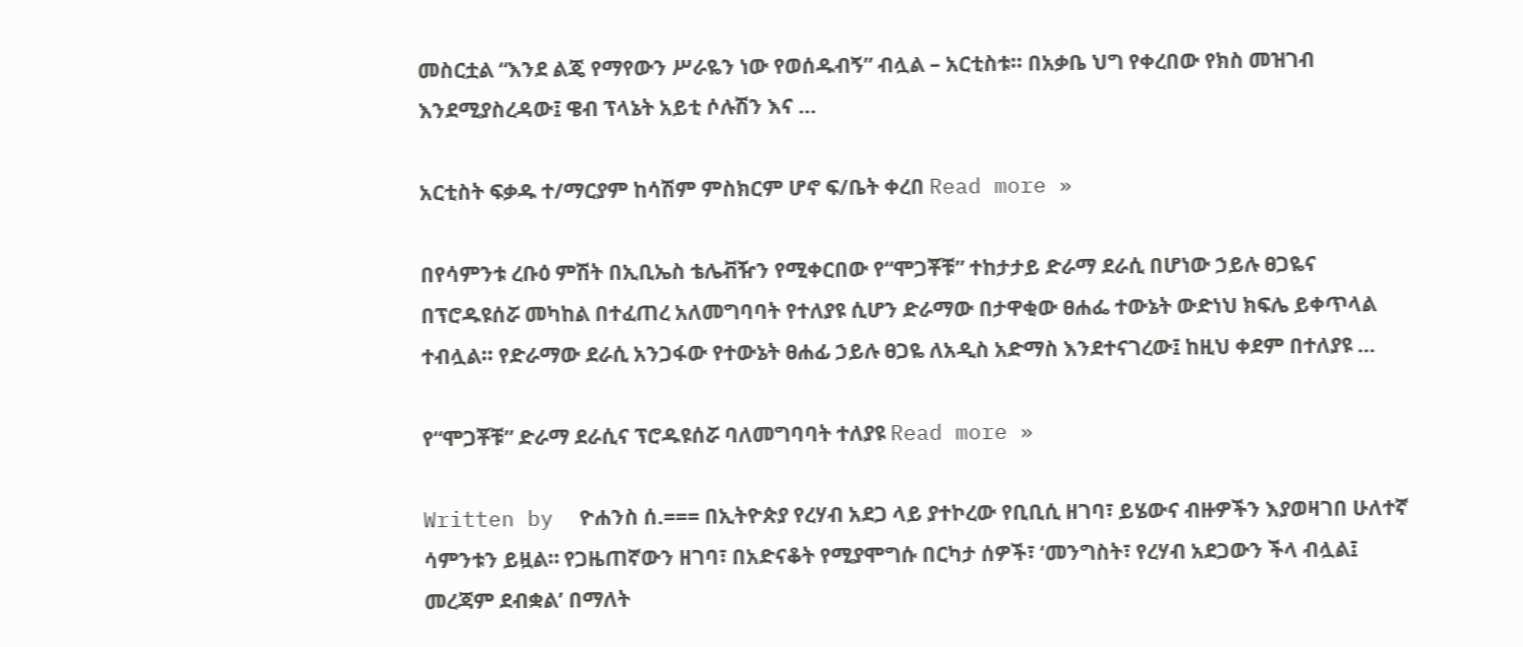መስርቷል “እንደ ልጄ የማየውን ሥራዬን ነው የወሰዱብኝ” ብሏል – አርቲስቱ፡፡ በአቃቤ ህግ የቀረበው የክስ መዝገብ እንደሚያስረዳው፤ ዌብ ፕላኔት አይቲ ሶሉሽን እና …

አርቲስት ፍቃዱ ተ/ማርያም ከሳሽም ምስክርም ሆኖ ፍ/ቤት ቀረበ Read more »

በየሳምንቱ ረቡዕ ምሽት በኢቢኤስ ቴሌቭዥን የሚቀርበው የ“ሞጋቾቹ” ተከታታይ ድራማ ደራሲ በሆነው ኃይሉ ፀጋዬና በፕሮዱዩሰሯ መካከል በተፈጠረ አለመግባባት የተለያዩ ሲሆን ድራማው በታዋቂው ፀሐፌ ተውኔት ውድነህ ክፍሌ ይቀጥላል ተብሏል፡፡ የድራማው ደራሲ አንጋፋው የተውኔት ፀሐፊ ኃይሉ ፀጋዬ ለአዲስ አድማስ እንደተናገረው፤ ከዚህ ቀደም በተለያዩ …

የ“ሞጋቾቹ” ድራማ ደራሲና ፕሮዱዩሰሯ ባለመግባባት ተለያዩ Read more »

Written by  ዮሐንስ ሰ.=== በኢትዮጵያ የረሃብ አደጋ ላይ ያተኮረው የቢቢሲ ዘገባ፣ ይሄውና ብዙዎችን እያወዛገበ ሁለተኛ ሳምንቱን ይዟል። የጋዜጠኛውን ዘገባ፣ በአድናቆት የሚያሞግሱ በርካታ ሰዎች፣ ‘መንግስት፣ የረሃብ አደጋውን ችላ ብሏል፤ መረጃም ደብቋል’ በማለት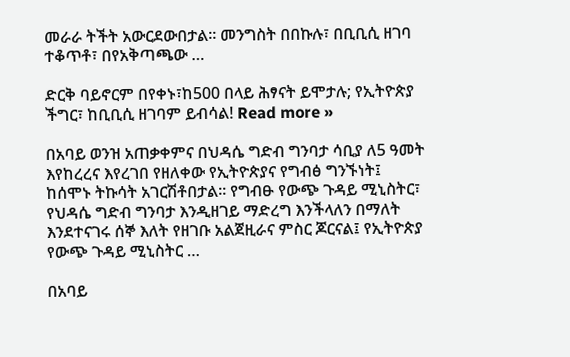መራራ ትችት አውርደውበታል። መንግስት በበኩሉ፣ በቢቢሲ ዘገባ ተቆጥቶ፣ በየአቅጣጫው …

ድርቅ ባይኖርም በየቀኑ፣ከ500 በላይ ሕፃናት ይሞታሉ; የኢትዮጵያ ችግር፣ ከቢቢሲ ዘገባም ይብሳል! Read more »

በአባይ ወንዝ አጠቃቀምና በህዳሴ ግድብ ግንባታ ሳቢያ ለ5 ዓመት እየከረረና እየረገበ የዘለቀው የኢትዮጵያና የግብፅ ግንኙነት፤ ከሰሞኑ ትኩሳት አገርሽቶበታል፡፡ የግብፁ የውጭ ጉዳይ ሚኒስትር፣ የህዳሴ ግድብ ግንባታ እንዲዘገይ ማድረግ እንችላለን በማለት እንደተናገሩ ሰኞ እለት የዘገቡ አልጀዚራና ምስር ጆርናል፤ የኢትዮጵያ የውጭ ጉዳይ ሚኒስትር …

በአባይ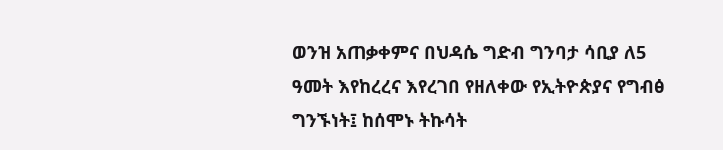ወንዝ አጠቃቀምና በህዳሴ ግድብ ግንባታ ሳቢያ ለ5 ዓመት እየከረረና እየረገበ የዘለቀው የኢትዮጵያና የግብፅ ግንኙነት፤ ከሰሞኑ ትኩሳት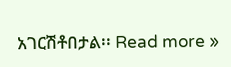አገርሽቶበታል፡፡ Read more »